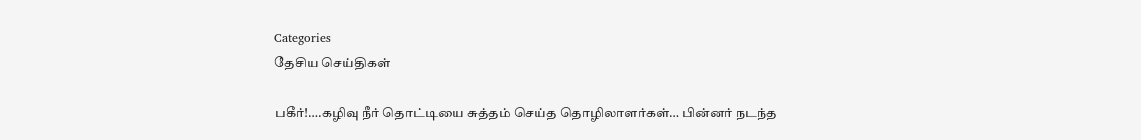Categories
தேசிய செய்திகள்

பகீர்!….கழிவு நீர் தொட்டியை சுத்தம் செய்த தொழிலாளர்கள்… பின்னர் நடந்த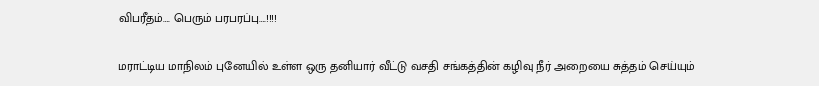விபரீதம்…. பெரும் பரபரப்பு….!!!!

மராட்டிய மாநிலம் புனேயில் உள்ள ஒரு தனியார் வீட்டு வசதி சங்கத்தின் கழிவு நீர் அறையை சுத்தம் செய்யும்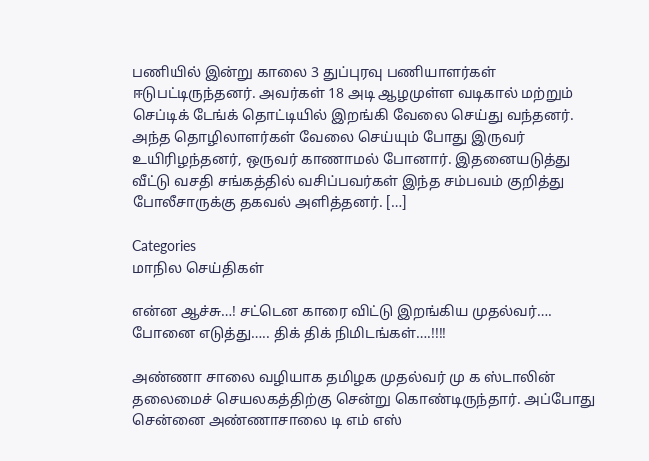பணியில் இன்று காலை 3 துப்புரவு பணியாளர்கள் ஈடுபட்டிருந்தனர். அவர்கள் 18 அடி ஆழமுள்ள வடிகால் மற்றும் செப்டிக் டேங்க் தொட்டியில் இறங்கி வேலை செய்து வந்தனர். அந்த தொழிலாளர்கள் வேலை செய்யும் போது இருவர் உயிரிழந்தனர், ஒருவர் காணாமல் போனார். இதனையடுத்து வீட்டு வசதி சங்கத்தில் வசிப்பவர்கள் இந்த சம்பவம் குறித்து போலீசாருக்கு தகவல் அளித்தனர். […]

Categories
மாநில செய்திகள்

என்ன ஆச்சு…! சட்டென காரை விட்டு இறங்கிய முதல்வர்…. போனை எடுத்து….. திக் திக் நிமிடங்கள்….!!!!

அண்ணா சாலை வழியாக தமிழக முதல்வர் மு க ஸ்டாலின் தலைமைச் செயலகத்திற்கு சென்று கொண்டிருந்தார். அப்போது சென்னை அண்ணாசாலை டி எம் எஸ்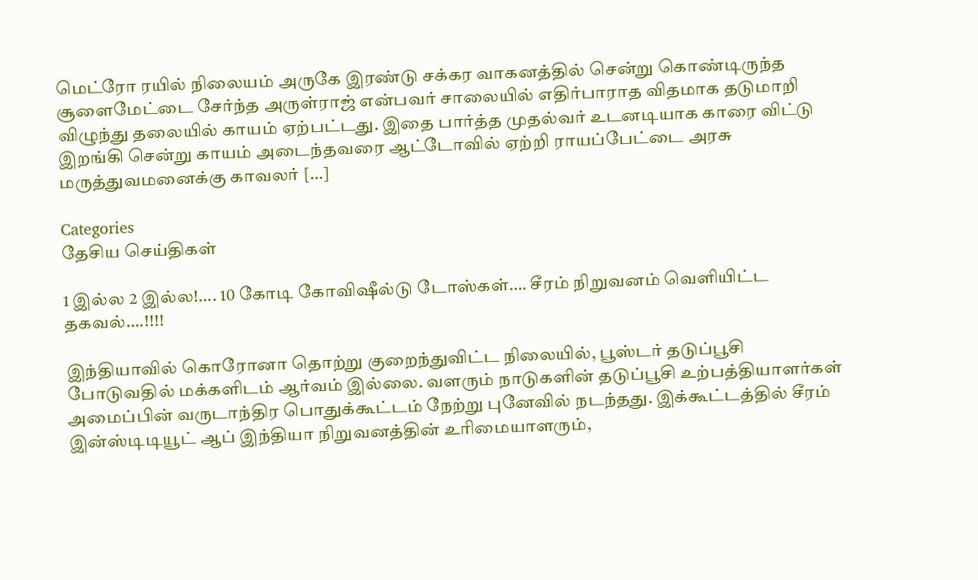மெட்ரோ ரயில் நிலையம் அருகே இரண்டு சக்கர வாகனத்தில் சென்று கொண்டிருந்த சூளைமேட்டை சேர்ந்த அருள்ராஜ் என்பவர் சாலையில் எதிர்பாராத விதமாக தடுமாறி விழுந்து தலையில் காயம் ஏற்பட்டது. இதை பார்த்த முதல்வர் உடனடியாக காரை விட்டு இறங்கி சென்று காயம் அடைந்தவரை ஆட்டோவில் ஏற்றி ராயப்பேட்டை அரசு மருத்துவமனைக்கு காவலர் […]

Categories
தேசிய செய்திகள்

1 இல்ல 2 இல்ல!…. 10 கோடி கோவிஷீல்டு டோஸ்கள்…. சீரம் நிறுவனம் வெளியிட்ட தகவல்….!!!!

இந்தியாவில் கொரோனா தொற்று குறைந்துவிட்ட நிலையில், பூஸ்டர் தடுப்பூசி போடுவதில் மக்களிடம் ஆர்வம் இல்லை. வளரும் நாடுகளின் தடுப்பூசி உற்பத்தியாளர்கள் அமைப்பின் வருடாந்திர பொதுக்கூட்டம் நேற்று புனேவில் நடந்தது. இக்கூட்டத்தில் சீரம் இன்ஸ்டிடியூட் ஆப் இந்தியா நிறுவனத்தின் உரிமையாளரும்,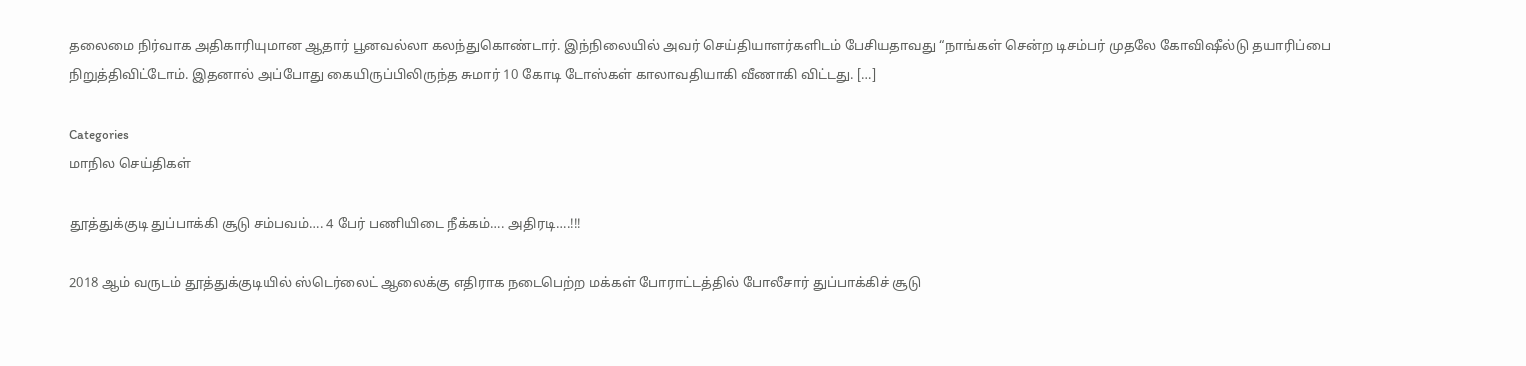தலைமை நிர்வாக அதிகாரியுமான ஆதார் பூனவல்லா கலந்துகொண்டார். இந்நிலையில் அவர் செய்தியாளர்களிடம் பேசியதாவது “நாங்கள் சென்ற டிசம்பர் முதலே கோவிஷீல்டு தயாரிப்பை நிறுத்திவிட்டோம். இதனால் அப்போது கையிருப்பிலிருந்த சுமார் 10 கோடி டோஸ்கள் காலாவதியாகி வீணாகி விட்டது. […]

Categories
மாநில செய்திகள்

தூத்துக்குடி துப்பாக்கி சூடு சம்பவம்…. 4 பேர் பணியிடை நீக்கம்…. அதிரடி….!!!

2018 ஆம் வருடம் தூத்துக்குடியில் ஸ்டெர்லைட் ஆலைக்கு எதிராக நடைபெற்ற மக்கள் போராட்டத்தில் போலீசார் துப்பாக்கிச் சூடு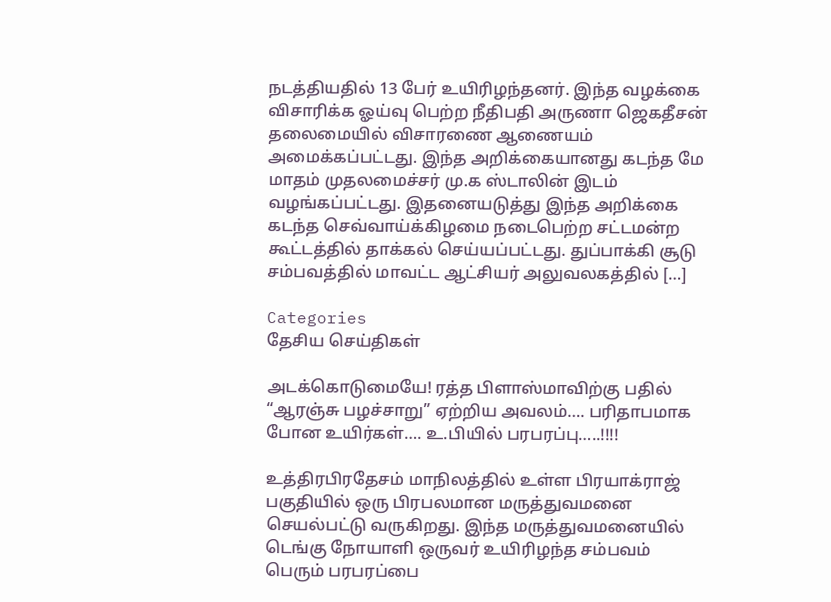நடத்தியதில் 13 பேர் உயிரிழந்தனர். இந்த வழக்கை விசாரிக்க ஓய்வு பெற்ற நீதிபதி அருணா ஜெகதீசன் தலைமையில் விசாரணை ஆணையம் அமைக்கப்பட்டது. இந்த அறிக்கையானது கடந்த மே மாதம் முதலமைச்சர் மு.க ஸ்டாலின் இடம் வழங்கப்பட்டது. இதனையடுத்து இந்த அறிக்கை கடந்த செவ்வாய்க்கிழமை நடைபெற்ற சட்டமன்ற கூட்டத்தில் தாக்கல் செய்யப்பட்டது. துப்பாக்கி சூடு சம்பவத்தில் மாவட்ட ஆட்சியர் அலுவலகத்தில் […]

Categories
தேசிய செய்திகள்

அடக்கொடுமையே! ரத்த பிளாஸ்மாவிற்கு பதில் “ஆரஞ்சு பழச்சாறு” ஏற்றிய அவலம்…. பரிதாபமாக போன உயிர்கள்…. உ.பியில் பரபரப்பு…..!!!!

உத்திரபிரதேசம் மாநிலத்தில் உள்ள பிரயாக்ராஜ் பகுதியில் ஒரு பிரபலமான மருத்துவமனை செயல்பட்டு வருகிறது. இந்த மருத்துவமனையில் டெங்கு நோயாளி ஒருவர் உயிரிழந்த சம்பவம் பெரும் பரபரப்பை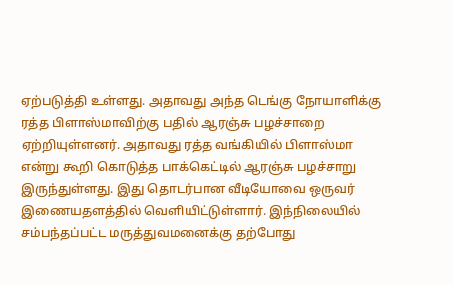ஏற்படுத்தி உள்ளது. அதாவது அந்த டெங்கு நோயாளிக்கு ரத்த பிளாஸ்மாவிற்கு பதில் ஆரஞ்சு பழச்சாறை ஏற்றியுள்ளனர். அதாவது ரத்த வங்கியில் பிளாஸ்மா என்று கூறி கொடுத்த பாக்கெட்டில் ஆரஞ்சு பழச்சாறு இருந்துள்ளது. இது தொடர்பான வீடியோவை ஒருவர் இணையதளத்தில் வெளியிட்டுள்ளார். இந்நிலையில் சம்பந்தப்பட்ட மருத்துவமனைக்கு தற்போது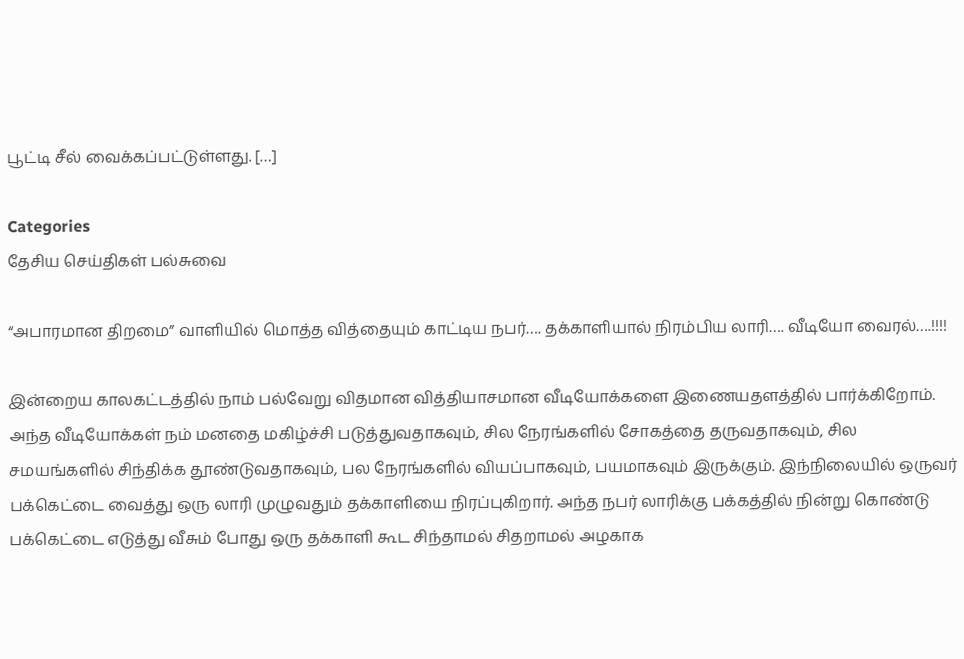பூட்டி சீல் வைக்கப்பட்டுள்ளது. […]

Categories
தேசிய செய்திகள் பல்சுவை

“அபாரமான திறமை” வாளியில் மொத்த வித்தையும் காட்டிய நபர்…. தக்காளியால் நிரம்பிய லாரி…. வீடியோ வைரல்….!!!!

இன்றைய காலகட்டத்தில் நாம் பல்வேறு விதமான வித்தியாசமான வீடியோக்களை இணையதளத்தில் பார்க்கிறோம். அந்த வீடியோக்கள் நம் மனதை மகிழ்ச்சி படுத்துவதாகவும், சில நேரங்களில் சோகத்தை தருவதாகவும், சில சமயங்களில் சிந்திக்க தூண்டுவதாகவும், பல நேரங்களில் வியப்பாகவும், பயமாகவும் இருக்கும். இந்நிலையில் ஒருவர்  பக்கெட்டை வைத்து ஒரு லாரி முழுவதும் தக்காளியை நிரப்புகிறார்‌. அந்த நபர் லாரிக்கு பக்கத்தில் நின்று கொண்டு பக்கெட்டை எடுத்து வீசும் போது ஒரு தக்காளி கூட சிந்தாமல் சிதறாமல் அழகாக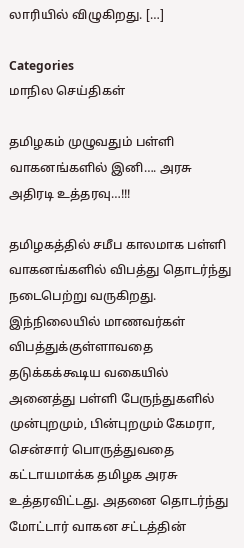லாரியில் விழுகிறது. […]

Categories
மாநில செய்திகள்

தமிழகம் முழுவதும் பள்ளி வாகனங்களில் இனி…. அரசு அதிரடி உத்தரவு…!!!

தமிழகத்தில் சமீப காலமாக பள்ளி வாகனங்களில் விபத்து தொடர்ந்து நடைபெற்று வருகிறது. இந்நிலையில் மாணவர்கள் விபத்துக்குள்ளாவதை தடுக்கக்கூடிய வகையில் அனைத்து பள்ளி பேருந்துகளில் முன்புறமும், பின்புறமும் கேமரா, சென்சார் பொருத்துவதை கட்டாயமாக்க தமிழக அரசு உத்தரவிட்டது. அதனை தொடர்ந்து மோட்டார் வாகன சட்டத்தின்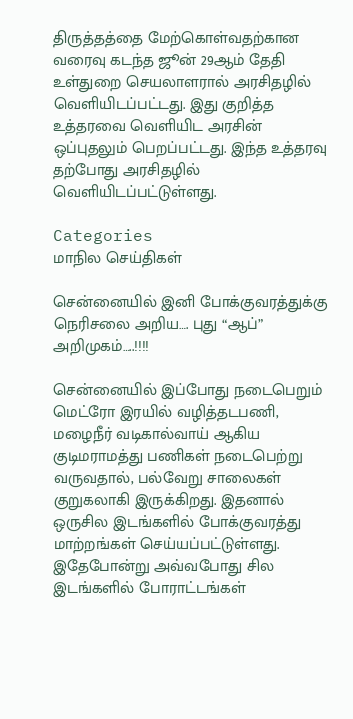திருத்தத்தை மேற்கொள்வதற்கான வரைவு கடந்த ஜூன் 29ஆம் தேதி உள்துறை செயலாளரால் அரசிதழில் வெளியிடப்பட்டது. இது குறித்த உத்தரவை வெளியிட அரசின் ஒப்புதலும் பெறப்பட்டது. இந்த உத்தரவு தற்போது அரசிதழில் வெளியிடப்பட்டுள்ளது.

Categories
மாநில செய்திகள்

சென்னையில் இனி போக்குவரத்துக்கு நெரிசலை அறிய…. புது “ஆப்” அறிமுகம்…..!!!!

சென்னையில் இப்போது நடைபெறும் மெட்ரோ இரயில் வழித்தடபணி, மழைநீர் வடிகால்வாய் ஆகிய குடிமராமத்து பணிகள் நடைபெற்று வருவதால், பல்வேறு சாலைகள் குறுகலாகி இருக்கிறது. இதனால் ஒருசில இடங்களில் போக்குவரத்து மாற்றங்கள் செய்யப்பட்டுள்ளது. இதேபோன்று அவ்வபோது சில இடங்களில் போராட்டங்கள்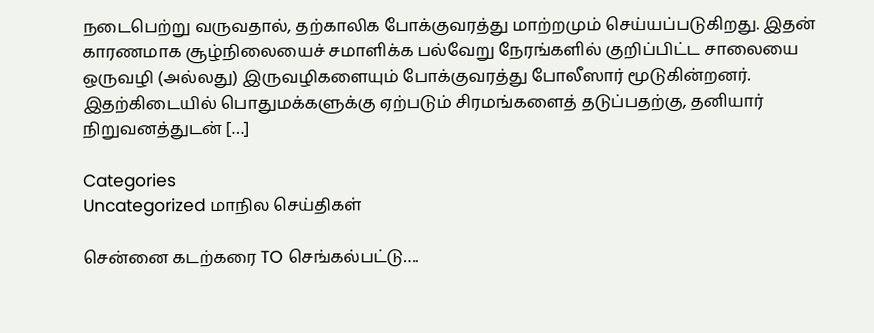நடைபெற்று வருவதால், தற்காலிக போக்குவரத்து மாற்றமும் செய்யப்படுகிறது. இதன் காரணமாக சூழ்நிலையைச் சமாளிக்க பல்வேறு நேரங்களில் குறிப்பிட்ட சாலையை ஒருவழி (அல்லது) இருவழிகளையும் போக்குவரத்து போலீஸார் மூடுகின்றனர். இதற்கிடையில் பொதுமக்களுக்கு ஏற்படும் சிரமங்களைத் தடுப்பதற்கு, தனியார் நிறுவனத்துடன் […]

Categories
Uncategorized மாநில செய்திகள்

சென்னை கடற்கரை TO செங்கல்பட்டு….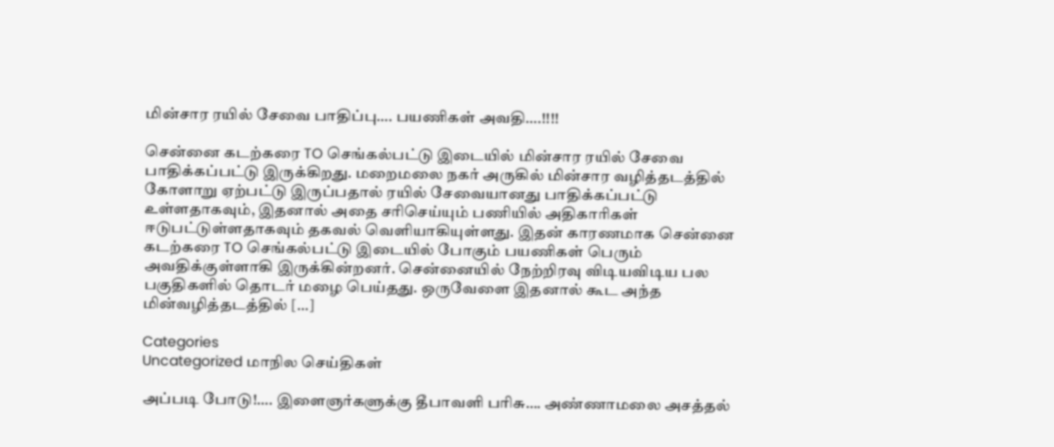மின்சார ரயில் சேவை பாதிப்பு…. பயணிகள் அவதி….!!!!

சென்னை கடற்கரை TO செங்கல்பட்டு இடையில் மின்சார ரயில் சேவை பாதிக்கப்பட்டு இருக்கிறது. மறைமலை நகர் அருகில் மின்சார வழித்தடத்தில் கோளாறு ஏற்பட்டு இருப்பதால் ரயில் சேவையானது பாதிக்கப்பட்டு உள்ளதாகவும், இதனால் அதை சரிசெய்யும் பணியில் அதிகாரிகள் ஈடுபட்டுள்ளதாகவும் தகவல் வெளியாகியுள்ளது. இதன் காரணமாக சென்னை கடற்கரை TO செங்கல்பட்டு இடையில் போகும் பயணிகள் பெரும் அவதிக்குள்ளாகி இருக்கின்றனர். சென்னையில் நேற்றிரவு விடியவிடிய பல பகுதிகளில் தொடர் மழை பெய்தது. ஒருவேளை இதனால் கூட அந்த மின்வழித்தடத்தில் […]

Categories
Uncategorized மாநில செய்திகள்

அப்படி போடு!…. இளைஞர்களுக்கு தீபாவளி பரிசு…. அண்ணாமலை அசத்தல்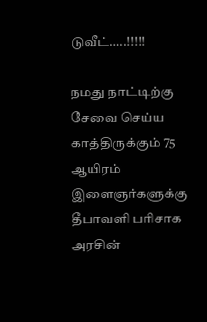டுவீட்…..!!!!!

நமது நாட்டிற்கு சேவை செய்ய காத்திருக்கும் 75 ஆயிரம் இளைஞர்களுக்கு தீபாவளி பரிசாக அரசின்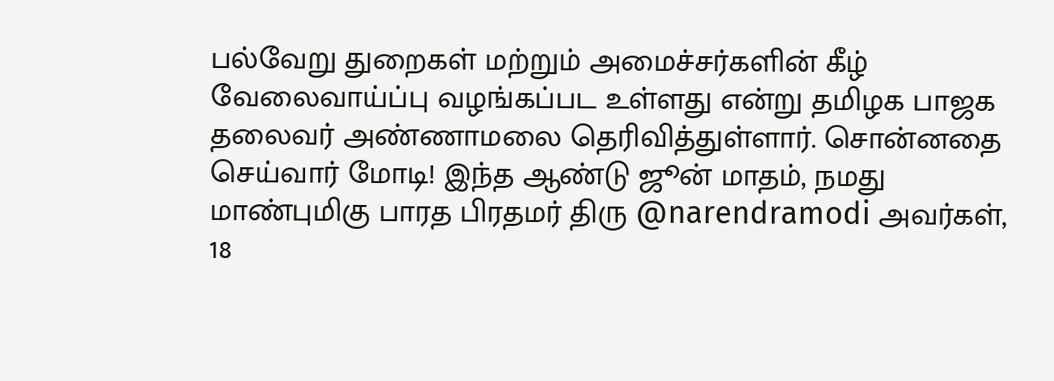பல்வேறு துறைகள் மற்றும் அமைச்சர்களின் கீழ் வேலைவாய்ப்பு வழங்கப்பட உள்ளது என்று தமிழக பாஜக தலைவர் அண்ணாமலை தெரிவித்துள்ளார். சொன்னதை செய்வார் மோடி! இந்த ஆண்டு ஜூன் மாதம், நமது மாண்புமிகு பாரத பிரதமர் திரு @narendramodi அவர்கள், 18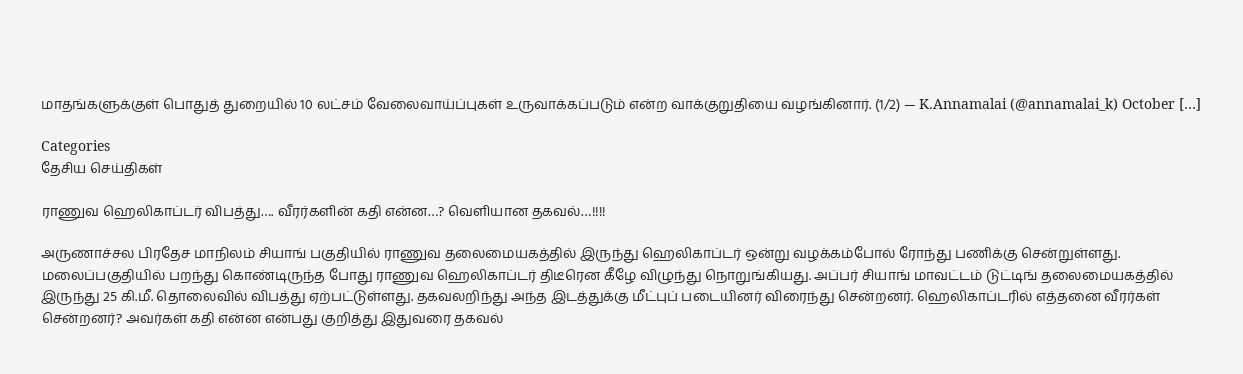மாதங்களுக்குள் பொதுத் துறையில் 10 லட்சம் வேலைவாய்ப்புகள் உருவாக்கப்படும் என்ற வாக்குறுதியை வழங்கினார். (1/2) — K.Annamalai (@annamalai_k) October […]

Categories
தேசிய செய்திகள்

ராணுவ ஹெலிகாப்டர் விபத்து…. வீரர்களின் கதி என்ன…? வெளியான தகவல்…!!!!

அருணாச்சல பிரதேச மாநிலம் சியாங் பகுதியில் ராணுவ தலைமையகத்தில் இருந்து ஹெலிகாப்டர் ஒன்று வழக்கம்போல் ரோந்து பணிக்கு சென்றுள்ளது. மலைப்பகுதியில் பறந்து கொண்டிருந்த போது ராணுவ ஹெலிகாப்டர் திடீரென கீழே விழுந்து நொறுங்கியது. அப்பர் சியாங் மாவட்டம் டுட்டிங் தலைமையகத்தில் இருந்து 25 கி.மீ. தொலைவில் விபத்து ஏற்பட்டுள்ளது. தகவலறிந்து அந்த இடத்துக்கு மீட்புப் படையினர் விரைந்து சென்றனர். ஹெலிகாப்டரில் எத்தனை வீரர்கள் சென்றனர்? அவர்கள் கதி என்ன என்பது குறித்து இதுவரை தகவல்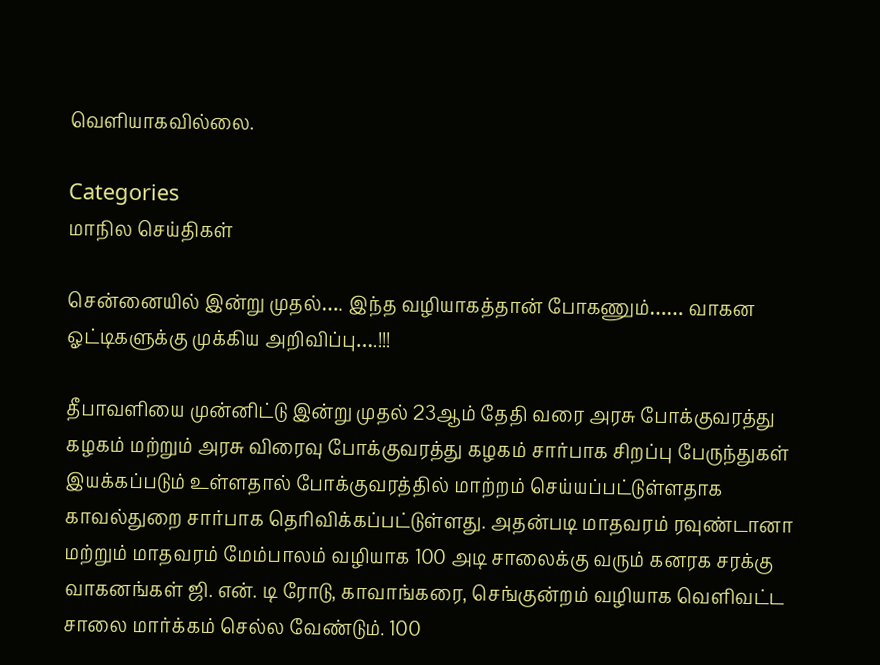வெளியாகவில்லை.

Categories
மாநில செய்திகள்

சென்னையில் இன்று முதல்…. இந்த வழியாகத்தான் போகணும்…… வாகன ஓட்டிகளுக்கு முக்கிய அறிவிப்பு….!!!

தீபாவளியை முன்னிட்டு இன்று முதல் 23ஆம் தேதி வரை அரசு போக்குவரத்து கழகம் மற்றும் அரசு விரைவு போக்குவரத்து கழகம் சார்பாக சிறப்பு பேருந்துகள் இயக்கப்படும் உள்ளதால் போக்குவரத்தில் மாற்றம் செய்யப்பட்டுள்ளதாக காவல்துறை சார்பாக தெரிவிக்கப்பட்டுள்ளது. அதன்படி மாதவரம் ரவுண்டானா மற்றும் மாதவரம் மேம்பாலம் வழியாக 100 அடி சாலைக்கு வரும் கனரக சரக்கு வாகனங்கள் ஜி. என். டி ரோடு, காவாங்கரை, செங்குன்றம் வழியாக வெளிவட்ட சாலை மார்க்கம் செல்ல வேண்டும். 100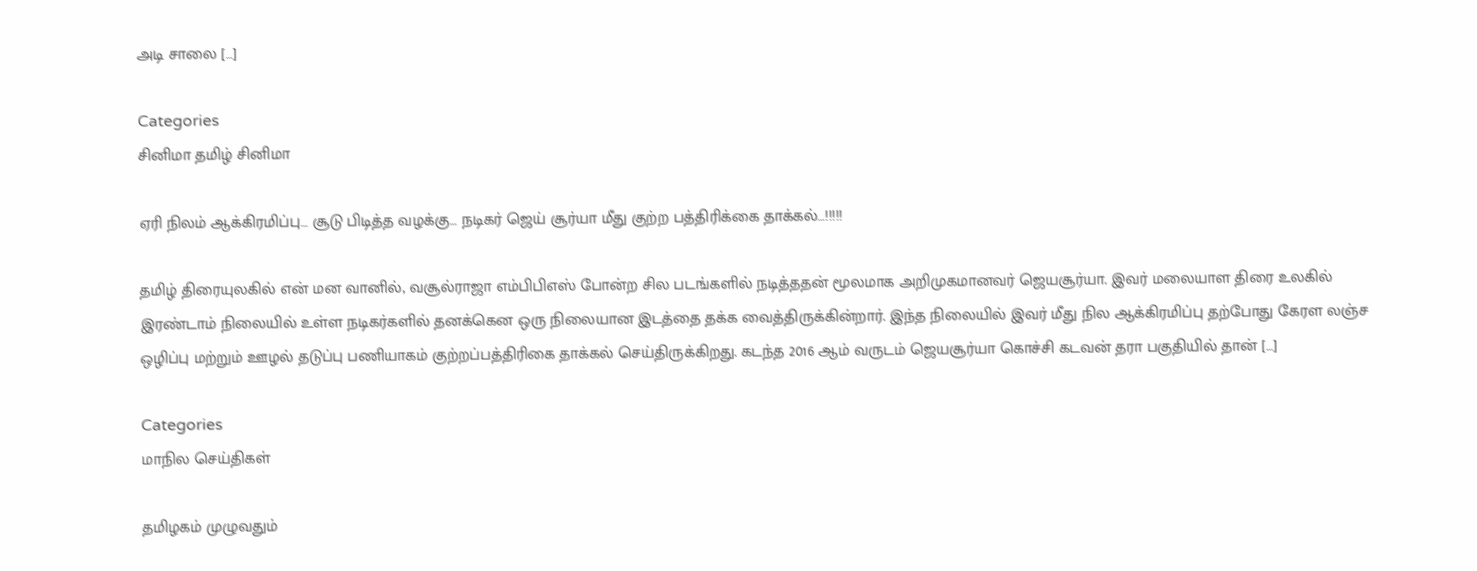அடி சாலை […]

Categories
சினிமா தமிழ் சினிமா

ஏரி நிலம் ஆக்கிரமிப்பு… சூடு பிடித்த வழக்கு… நடிகர் ஜெய் சூர்யா மீது குற்ற பத்திரிக்கை தாக்கல்…!!!!!

தமிழ் திரையுலகில் என் மன வானில், வசூல்ராஜா எம்பிபிஎஸ் போன்ற சில படங்களில் நடித்ததன் மூலமாக அறிமுகமானவர் ஜெயசூர்யா. இவர் மலையாள திரை உலகில் இரண்டாம் நிலையில் உள்ள நடிகர்களில் தனக்கென ஒரு நிலையான இடத்தை தக்க வைத்திருக்கின்றார். இந்த நிலையில் இவர் மீது நில ஆக்கிரமிப்பு தற்போது கேரள லஞ்ச ஒழிப்பு மற்றும் ஊழல் தடுப்பு பணியாகம் குற்றப்பத்திரிகை தாக்கல் செய்திருக்கிறது. கடந்த 2016 ஆம் வருடம் ஜெயசூர்யா கொச்சி கடவன் தரா பகுதியில் தான் […]

Categories
மாநில செய்திகள்

தமிழகம் முழுவதும்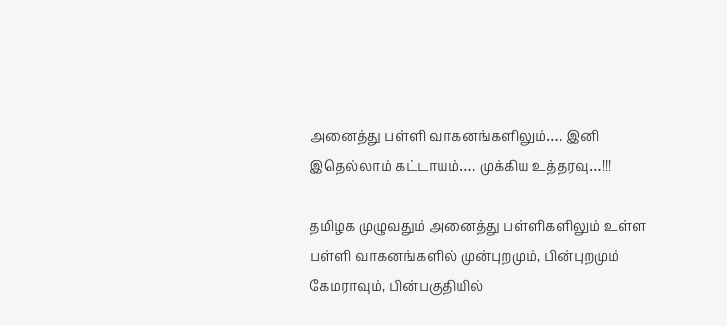அனைத்து பள்ளி வாகனங்களிலும்…. இனி இதெல்லாம் கட்டாயம்…. முக்கிய உத்தரவு…!!!

தமிழக முழுவதும் அனைத்து பள்ளிகளிலும் உள்ள பள்ளி வாகனங்களில் முன்புறமும், பின்புறமும் கேமராவும், பின்பகுதியில்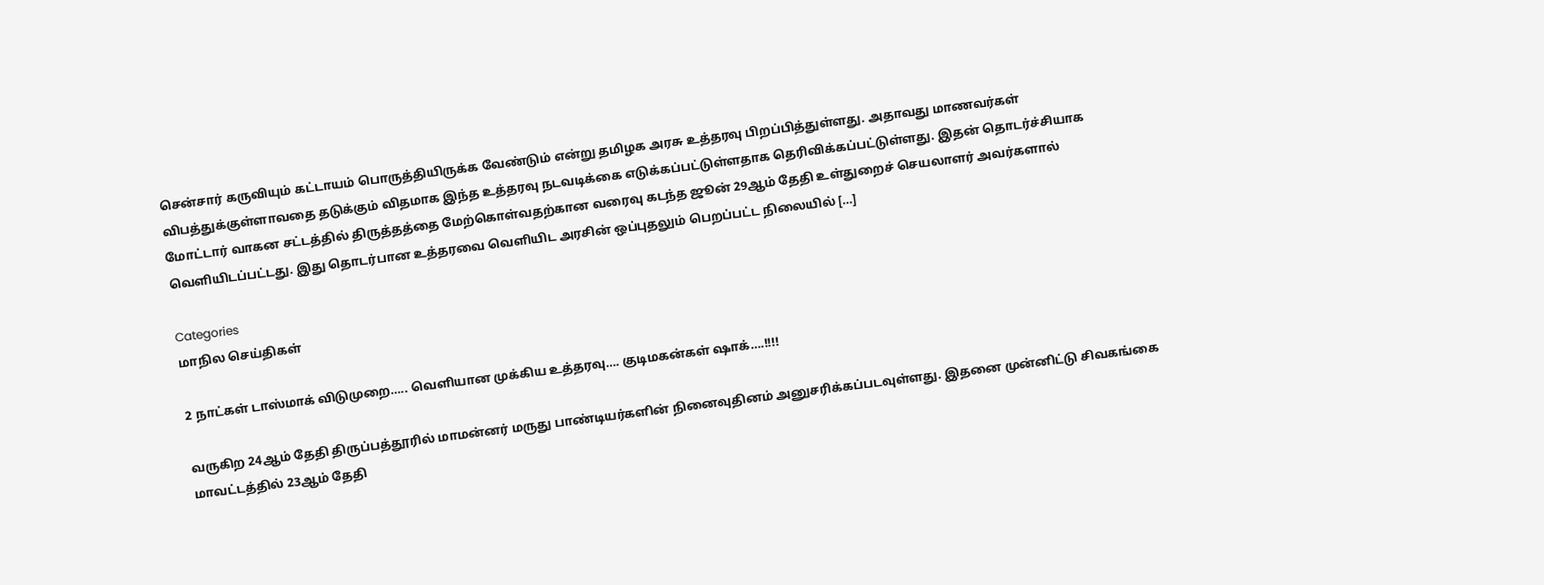சென்சார் கருவியும் கட்டாயம் பொருத்தியிருக்க வேண்டும் என்று தமிழக அரசு உத்தரவு பிறப்பித்துள்ளது. அதாவது மாணவர்கள் விபத்துக்குள்ளாவதை தடுக்கும் விதமாக இந்த உத்தரவு நடவடிக்கை எடுக்கப்பட்டுள்ளதாக தெரிவிக்கப்பட்டுள்ளது. இதன் தொடர்ச்சியாக மோட்டார் வாகன சட்டத்தில் திருத்தத்தை மேற்கொள்வதற்கான வரைவு கடந்த ஜூன் 29ஆம் தேதி உள்துறைச் செயலாளர் அவர்களால் வெளியிடப்பட்டது. இது தொடர்பான உத்தரவை வெளியிட அரசின் ஒப்புதலும் பெறப்பட்ட நிலையில் […]

Categories
மாநில செய்திகள்

2 நாட்கள் டாஸ்மாக் விடுமுறை….. வெளியான முக்கிய உத்தரவு…. குடிமகன்கள் ஷாக்….!!!!

வருகிற 24ஆம் தேதி திருப்பத்தூரில் மாமன்னர் மருது பாண்டியர்களின் நினைவுதினம் அனுசரிக்கப்படவுள்ளது. இதனை முன்னிட்டு சிவகங்கை மாவட்டத்தில் 23ஆம் தேதி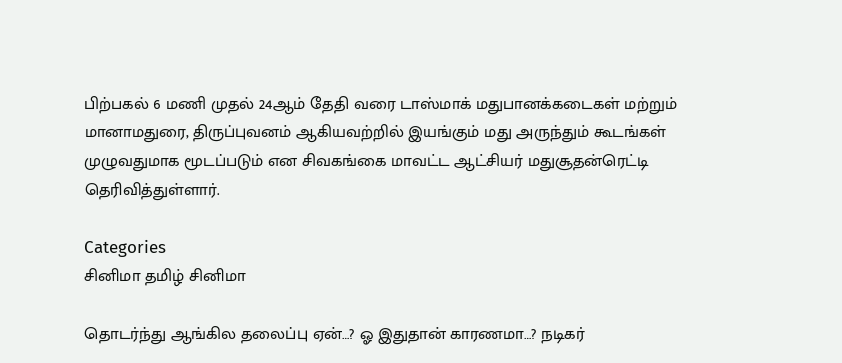பிற்பகல் 6 மணி முதல் 24ஆம் தேதி வரை டாஸ்மாக் மதுபானக்கடைகள் மற்றும் மானாமதுரை, திருப்புவனம் ஆகியவற்றில் இயங்கும் மது அருந்தும் கூடங்கள் முழுவதுமாக மூடப்படும் என சிவகங்கை மாவட்ட ஆட்சியர் மதுசூதன்ரெட்டி  தெரிவித்துள்ளார்.

Categories
சினிமா தமிழ் சினிமா

தொடர்ந்து ஆங்கில தலைப்பு ஏன்…? ஓ இதுதான் காரணமா…? நடிகர்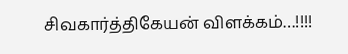சிவகார்த்திகேயன் விளக்கம்…!!!!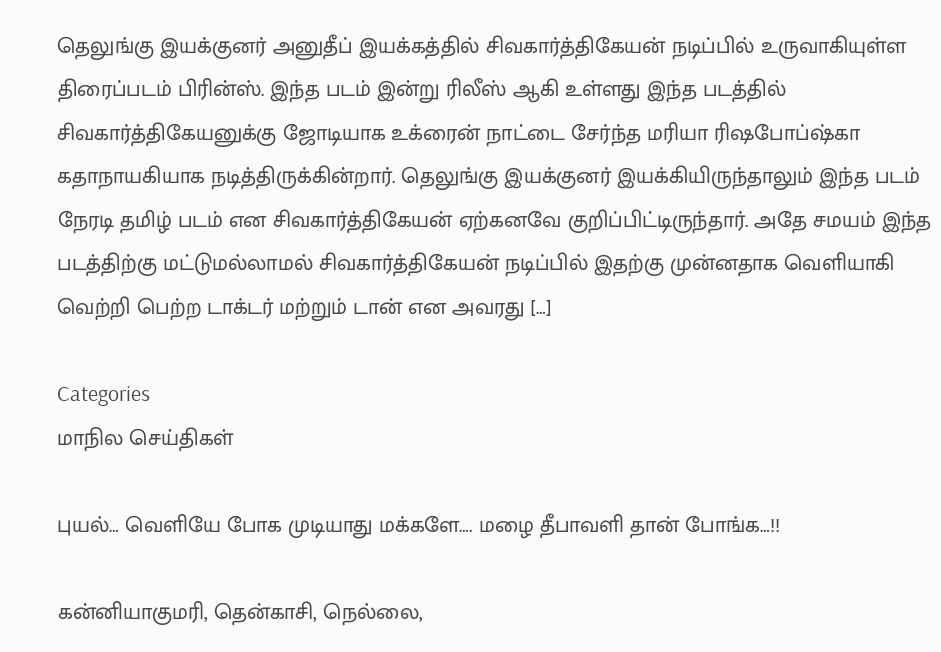தெலுங்கு இயக்குனர் அனுதீப் இயக்கத்தில் சிவகார்த்திகேயன் நடிப்பில் உருவாகியுள்ள திரைப்படம் பிரின்ஸ். இந்த படம் இன்று ரிலீஸ் ஆகி உள்ளது இந்த படத்தில் சிவகார்த்திகேயனுக்கு ஜோடியாக உக்ரைன் நாட்டை சேர்ந்த மரியா ரிஷபோப்ஷ்கா கதாநாயகியாக நடித்திருக்கின்றார். தெலுங்கு இயக்குனர் இயக்கியிருந்தாலும் இந்த படம் நேரடி தமிழ் படம் என சிவகார்த்திகேயன் ஏற்கனவே குறிப்பிட்டிருந்தார். அதே சமயம் இந்த படத்திற்கு மட்டுமல்லாமல் சிவகார்த்திகேயன் நடிப்பில் இதற்கு முன்னதாக வெளியாகி வெற்றி பெற்ற டாக்டர் மற்றும் டான் என அவரது […]

Categories
மாநில செய்திகள்

புயல்… வெளியே போக முடியாது மக்களே…. மழை தீபாவளி தான் போங்க…!!

கன்னியாகுமரி, தென்காசி, நெல்லை,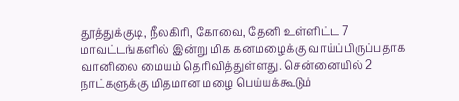தூத்துக்குடி, நீலகிரி, கோவை, தேனி உள்ளிட்ட 7 மாவட்டங்களில் இன்று மிக கனமழைக்கு வாய்ப்பிருப்பதாக வானிலை மையம் தெரிவித்துள்ளது. சென்னையில் 2 நாட்களுக்கு மிதமான மழை பெய்யக்கூடும்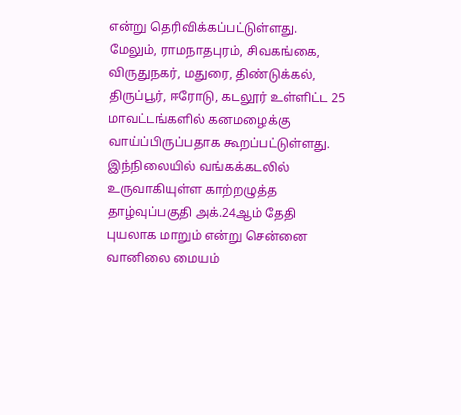என்று தெரிவிக்கப்பட்டுள்ளது. மேலும், ராமநாதபுரம், சிவகங்கை, விருதுநகர், மதுரை, திண்டுக்கல், திருப்பூர், ஈரோடு, கடலூர் உள்ளிட்ட 25 மாவட்டங்களில் கனமழைக்கு வாய்ப்பிருப்பதாக கூறப்பட்டுள்ளது. இந்நிலையில் வங்கக்கடலில் உருவாகியுள்ள காற்றழுத்த தாழ்வுப்பகுதி அக்.24ஆம் தேதி புயலாக மாறும் என்று சென்னை வானிலை மையம்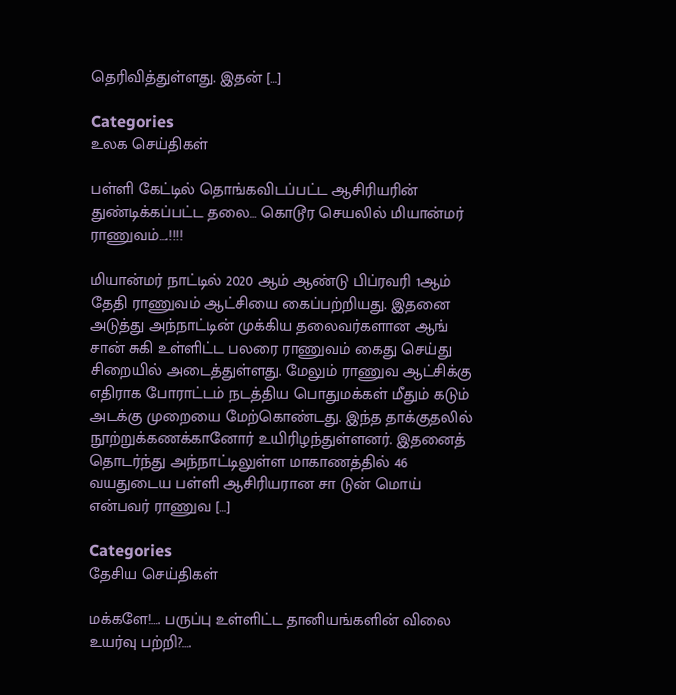தெரிவித்துள்ளது. இதன் […]

Categories
உலக செய்திகள்

பள்ளி கேட்டில் தொங்கவிடப்பட்ட ஆசிரியரின் துண்டிக்கப்பட்ட தலை… கொடூர செயலில் மியான்மர் ராணுவம்….!!!!

மியான்மர் நாட்டில் 2020 ஆம் ஆண்டு பிப்ரவரி 1ஆம் தேதி ராணுவம் ஆட்சியை கைப்பற்றியது. இதனை அடுத்து அந்நாட்டின் முக்கிய தலைவர்களான ஆங் சான் சுகி உள்ளிட்ட பலரை ராணுவம் கைது செய்து சிறையில் அடைத்துள்ளது. மேலும் ராணுவ ஆட்சிக்கு எதிராக போராட்டம் நடத்திய பொதுமக்கள் மீதும் கடும் அடக்கு முறையை மேற்கொண்டது. இந்த தாக்குதலில் நூற்றுக்கணக்கானோர் உயிரிழந்துள்ளனர். இதனைத் தொடர்ந்து அந்நாட்டிலுள்ள மாகாணத்தில் 46 வயதுடைய பள்ளி ஆசிரியரான சா டுன் மொய் என்பவர் ராணுவ […]

Categories
தேசிய செய்திகள்

மக்களே!…. பருப்பு உள்ளிட்ட தானியங்களின் விலை உயர்வு பற்றி?….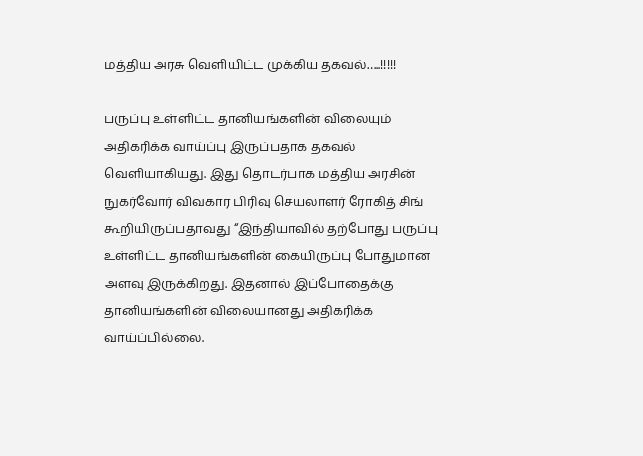மத்திய அரசு வெளியிட்ட முக்கிய தகவல்…..!!!!!

பருப்பு உள்ளிட்ட தானியங்களின் விலையும் அதிகரிக்க வாய்ப்பு இருப்பதாக தகவல் வெளியாகியது. இது தொடர்பாக மத்திய அரசின் நுகர்வோர் விவகார பிரிவு செயலாளர் ரோகித் சிங் கூறியிருப்பதாவது “இந்தியாவில் தற்போது பருப்பு உள்ளிட்ட தானியங்களின் கையிருப்பு போதுமான அளவு இருக்கிறது. இதனால் இப்போதைக்கு தானியங்களின் விலையானது அதிகரிக்க வாய்ப்பில்லை.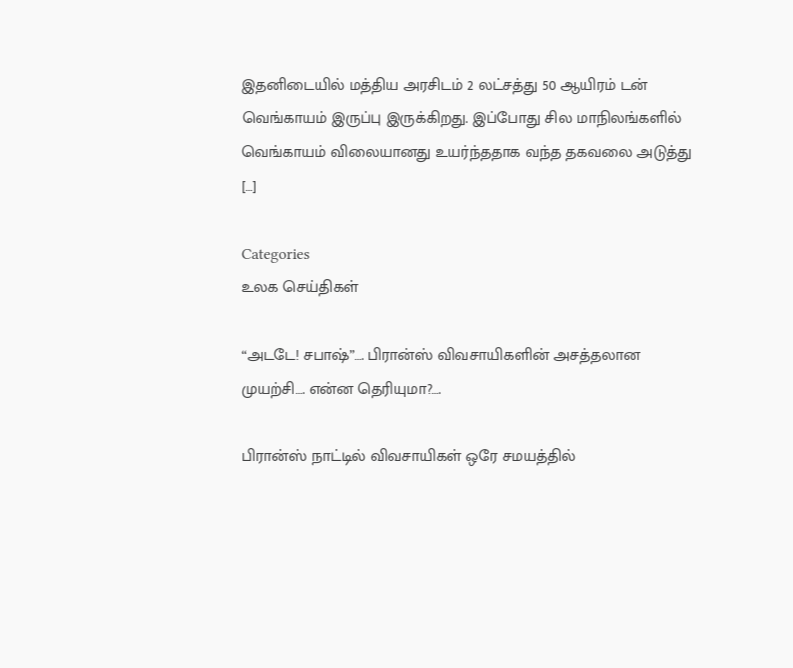இதனிடையில் மத்திய அரசிடம் 2 லட்சத்து 50 ஆயிரம் டன் வெங்காயம் இருப்பு இருக்கிறது. இப்போது சில மாநிலங்களில் வெங்காயம் விலையானது உயர்ந்ததாக வந்த தகவலை அடுத்து […]

Categories
உலக செய்திகள்

“அடடே! சபாஷ்”…. பிரான்ஸ் விவசாயிகளின் அசத்தலான முயற்சி…. என்ன தெரியுமா?….

பிரான்ஸ் நாட்டில் விவசாயிகள் ஒரே சமயத்தில்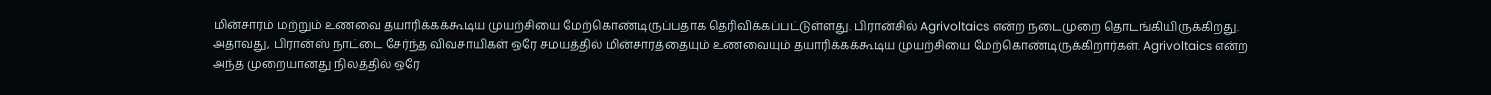மின்சாரம் மற்றும் உணவை தயாரிக்கக்கூடிய முயற்சியை மேற்கொண்டிருப்பதாக தெரிவிக்கப்பட்டுள்ளது. பிரான்சில் Agrivoltaics என்ற நடைமுறை தொடங்கியிருக்கிறது. அதாவது, பிரான்ஸ் நாட்டை சேர்ந்த விவசாயிகள் ஒரே சமயத்தில் மின்சாரத்தையும் உணவையும் தயாரிக்கக்கூடிய முயற்சியை மேற்கொண்டிருக்கிறார்கள். Agrivoltaics என்ற அந்த முறையானது நிலத்தில் ஒரே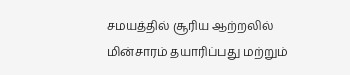சமயத்தில் சூரிய ஆற்றலில் மின்சாரம் தயாரிப்பது மற்றும்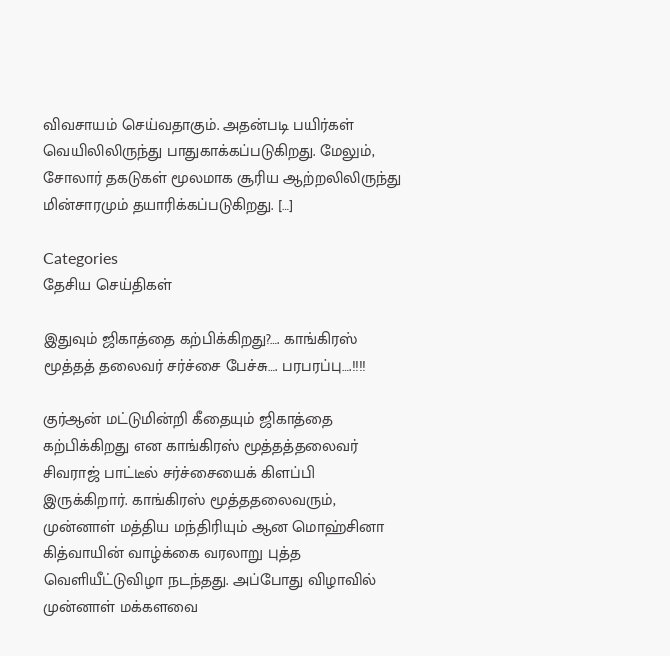விவசாயம் செய்வதாகும். அதன்படி பயிர்கள் வெயிலிலிருந்து பாதுகாக்கப்படுகிறது. மேலும், சோலார் தகடுகள் மூலமாக சூரிய ஆற்றலிலிருந்து மின்சாரமும் தயாரிக்கப்படுகிறது. […]

Categories
தேசிய செய்திகள்

இதுவும் ஜிகாத்தை கற்பிக்கிறது?…. காங்கிரஸ் மூத்தத் தலைவர் சர்ச்சை பேச்சு…. பரபரப்பு….!!!!

குர்ஆன் மட்டுமின்றி கீதையும் ஜிகாத்தை கற்பிக்கிறது என காங்கிரஸ் மூத்தத்தலைவர் சிவராஜ் பாட்டீல் சர்ச்சையைக் கிளப்பி இருக்கிறார். காங்கிரஸ் மூத்ததலைவரும், முன்னாள் மத்திய மந்திரியும் ஆன மொஹ்சினா கித்வாயின் வாழ்க்கை வரலாறு புத்த வெளியீட்டுவிழா நடந்தது. அப்போது விழாவில் முன்னாள் மக்களவை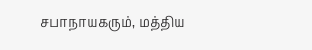சபாநாயகரும், மத்திய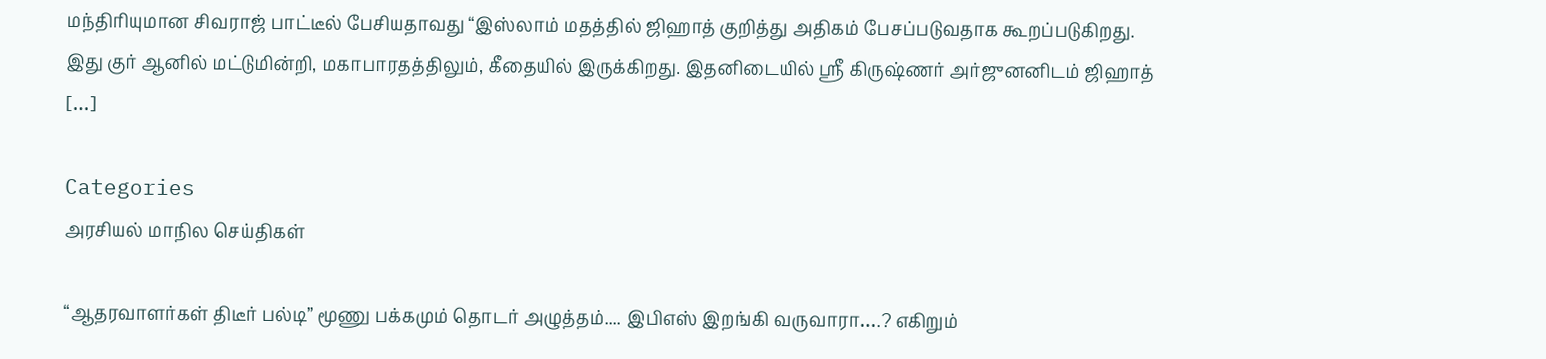மந்திரியுமான சிவராஜ் பாட்டீல் பேசியதாவது “இஸ்லாம் மதத்தில் ஜிஹாத் குறித்து அதிகம் பேசப்படுவதாக கூறப்படுகிறது. இது குர் ஆனில் மட்டுமின்றி, மகாபாரதத்திலும், கீதையில் இருக்கிறது. இதனிடையில் ஸ்ரீ கிருஷ்ணர் அர்ஜுனனிடம் ஜிஹாத் […]

Categories
அரசியல் மாநில செய்திகள்

“ஆதரவாளர்கள் திடீர் பல்டி” மூணு பக்கமும் தொடர் அழுத்தம்.... இபிஎஸ் இறங்கி வருவாரா….? எகிறும்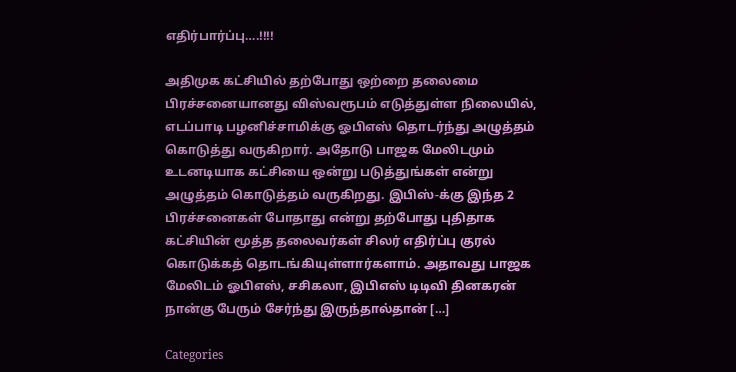எதிர்பார்ப்பு….!!!!

அதிமுக கட்சியில் தற்போது ஒற்றை தலைமை பிரச்சனையானது விஸ்வரூபம் எடுத்துள்ள நிலையில், எடப்பாடி பழனிச்சாமிக்கு ஓபிஎஸ் தொடர்ந்து அழுத்தம் கொடுத்து வருகிறார். அதோடு பாஜக மேலிடமும் உடனடியாக கட்சியை ஒன்று படுத்துங்கள் என்று அழுத்தம் கொடுத்தம் வருகிறது. இபிஸ்-க்கு இந்த 2 பிரச்சனைகள் போதாது என்று தற்போது புதிதாக கட்சியின் மூத்த தலைவர்கள் சிலர் எதிர்ப்பு குரல் கொடுக்கத் தொடங்கியுள்ளார்களாம். அதாவது பாஜக மேலிடம் ஓபிஎஸ், சசிகலா, இபிஎஸ் டிடிவி தினகரன் நான்கு பேரும் சேர்ந்து இருந்தால்தான் […]

Categories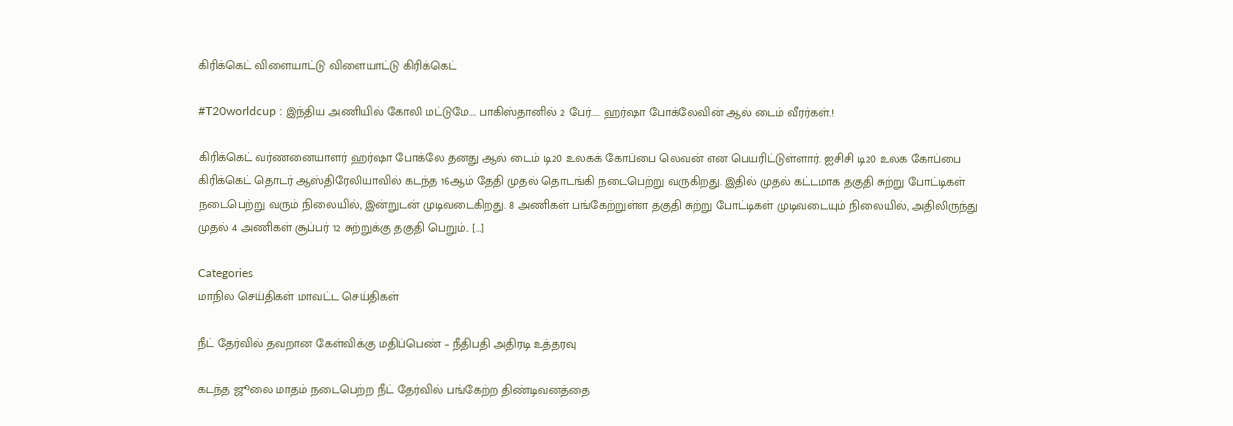கிரிக்கெட் விளையாட்டு விளையாட்டு கிரிக்கெட்

#T20worldcup : இந்திய அணியில் கோலி மட்டுமே…. பாகிஸ்தானில் 2 பேர்….. ஹர்ஷா போக்லேவின் ஆல் டைம் வீரர்கள்.!

கிரிக்கெட் வர்ணனையாளர் ஹர்ஷா போக்லே தனது ஆல் டைம் டி20 உலகக் கோப்பை லெவன் என பெயரிட்டுள்ளார். ஐசிசி டி20 உலக கோப்பை கிரிக்கெட் தொடர் ஆஸ்திரேலியாவில் கடந்த 16ஆம் தேதி முதல் தொடங்கி நடைபெற்று வருகிறது. இதில் முதல் கட்டமாக தகுதி சுற்று போட்டிகள் நடைபெற்று வரும் நிலையில், இன்றுடன் முடிவடைகிறது. 8 அணிகள் பங்கேற்றுள்ள தகுதி சுற்று போட்டிகள் முடிவடையும் நிலையில், அதிலிருந்து முதல் 4 அணிகள் சூப்பர் 12 சுற்றுக்கு தகுதி பெறும்.. […]

Categories
மாநில செய்திகள் மாவட்ட செய்திகள்

நீட் தேர்வில் தவறான கேள்விக்கு மதிப்பெண் – நீதிபதி அதிரடி உத்தரவு

கடந்த ஜூலை மாதம் நடைபெற்ற நீட் தேர்வில் பங்கேற்ற திண்டிவனத்தை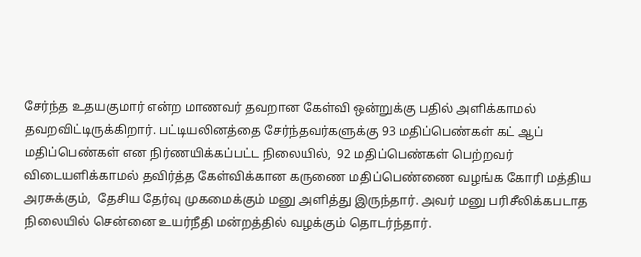சேர்ந்த உதயகுமார் என்ற மாணவர் தவறான கேள்வி ஒன்றுக்கு பதில் அளிக்காமல் தவறவிட்டிருக்கிறார். பட்டியலினத்தை சேர்ந்தவர்களுக்கு 93 மதிப்பெண்கள் கட் ஆப் மதிப்பெண்கள் என நிர்ணயிக்கப்பட்ட நிலையில்,  92 மதிப்பெண்கள் பெற்றவர் விடையளிக்காமல் தவிர்த்த கேள்விக்கான கருணை மதிப்பெண்ணை வழங்க கோரி மத்திய அரசுக்கும்,  தேசிய தேர்வு முகமைக்கும் மனு அளித்து இருந்தார். அவர் மனு பரிசீலிக்கபடாத நிலையில் சென்னை உயர்நீதி மன்றத்தில் வழக்கும் தொடர்ந்தார்.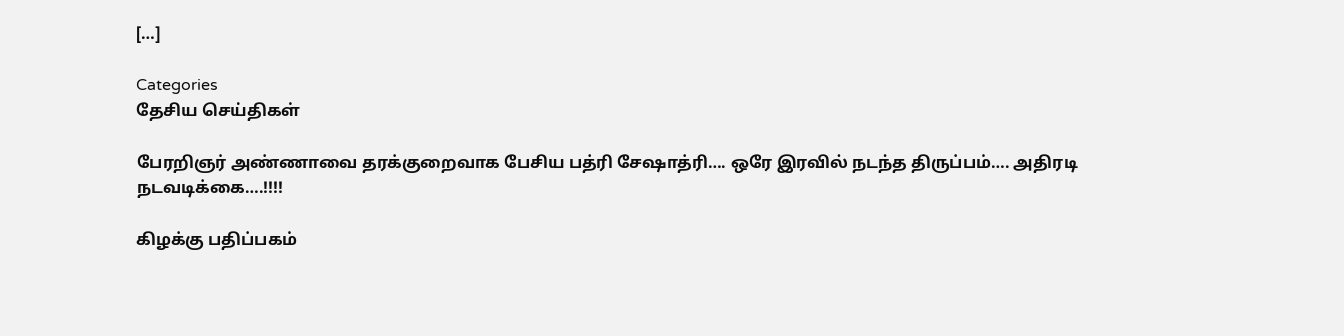[…]

Categories
தேசிய செய்திகள்

பேரறிஞர் அண்ணாவை தரக்குறைவாக பேசிய பத்ரி சேஷாத்ரி…. ஒரே இரவில் நடந்த திருப்பம்…. அதிரடி நடவடிக்கை….!!!!

கிழக்கு பதிப்பகம்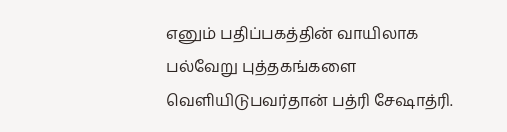எனும் பதிப்பகத்தின் வாயிலாக பல்வேறு புத்தகங்களை வெளியிடுபவர்தான் பத்ரி சேஷாத்ரி.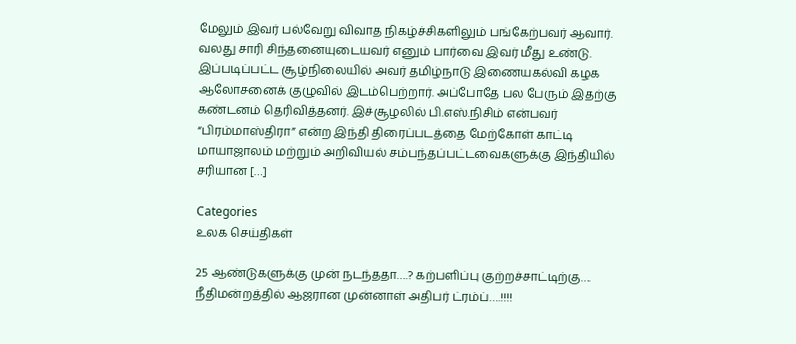மேலும் இவர் பல்வேறு விவாத நிகழ்ச்சிகளிலும் பங்கேற்பவர் ஆவார். வலது சாரி சிந்தனையுடையவர் எனும் பார்வை இவர் மீது உண்டு. இப்படிப்பட்ட சூழ்நிலையில் அவர் தமிழ்நாடு இணையகல்வி கழக ஆலோசனைக் குழுவில் இடம்பெற்றார். அப்போதே பல பேரும் இதற்கு கண்டனம் தெரிவித்தனர். இச்சூழலில் பி.எஸ்.நிசிம் என்பவர் “பிரம்மாஸ்திரா” என்ற இந்தி திரைப்படத்தை மேற்கோள் காட்டி மாயாஜாலம் மற்றும் அறிவியல் சம்பந்தப்பட்டவைகளுக்கு இந்தியில் சரியான […]

Categories
உலக செய்திகள்

25 ஆண்டுகளுக்கு முன் நடந்ததா….? கற்பளிப்பு குற்றச்சாட்டிற்கு…. நீதிமன்றத்தில் ஆஜரான முன்னாள் அதிபர் ட்ரம்ப்….!!!!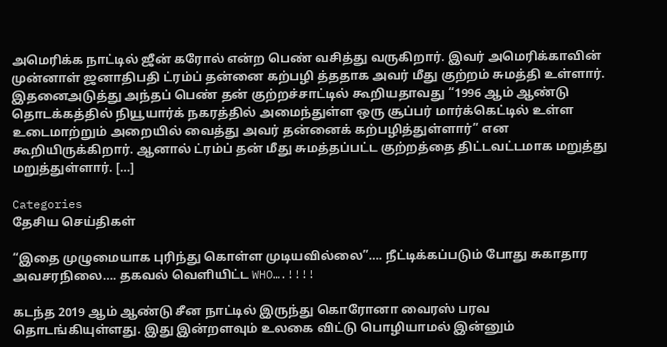அமெரிக்க நாட்டில் ஜீன் கரோல் என்ற பெண் வசித்து வருகிறார். இவர் அமெரிக்காவின் முன்னாள் ஜனாதிபதி ட்ரம்ப் தன்னை கற்பழி த்ததாக அவர் மீது குற்றம் சுமத்தி உள்ளார். இதனைஅடுத்து அந்தப் பெண் தன் குற்றச்சாட்டில் கூறியதாவது “1996 ஆம் ஆண்டு தொடக்கத்தில் நியூயார்க் நகரத்தில் அமைந்துள்ள ஒரு சூப்பர் மார்க்கெட்டில் உள்ள உடைமாற்றும் அறையில் வைத்து அவர் தன்னைக் கற்பழித்துள்ளார்” என கூறியிருக்கிறார். ஆனால் ட்ரம்ப் தன் மீது சுமத்தப்பட்ட குற்றத்தை திட்டவட்டமாக மறுத்து மறுத்துள்ளார். […]

Categories
தேசிய செய்திகள்

“இதை முழுமையாக புரிந்து கொள்ள முடியவில்லை”…. நீட்டிக்கப்படும் போது சுகாதார அவசரநிலை…. தகவல் வெளியிட்ட WHO….!!!!

கடந்த 2019 ஆம் ஆண்டு சீன நாட்டில் இருந்து கொரோனா வைரஸ் பரவ தொடங்கியுள்ளது. இது இன்றளவும் உலகை விட்டு பொழியாமல் இன்னும்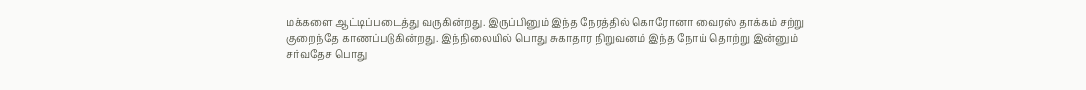மக்களை ஆட்டிப்படைத்து வருகின்றது. இருப்பினும் இந்த நேரத்தில் கொரோனா வைரஸ் தாக்கம் சற்று குறைந்தே காணப்படுகின்றது. இந்நிலையில் பொது சுகாதார நிறுவனம் இந்த நோய் தொற்று இன்னும் சர்வதேச பொது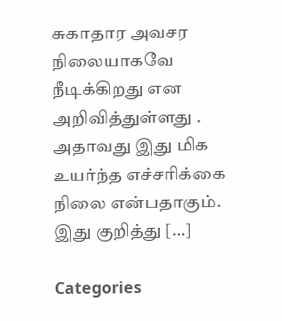சுகாதார அவசர நிலையாகவே நீடிக்கிறது என அறிவித்துள்ளது . அதாவது இது மிக உயர்ந்த எச்சரிக்கை நிலை என்பதாகும். இது குறித்து […]

Categories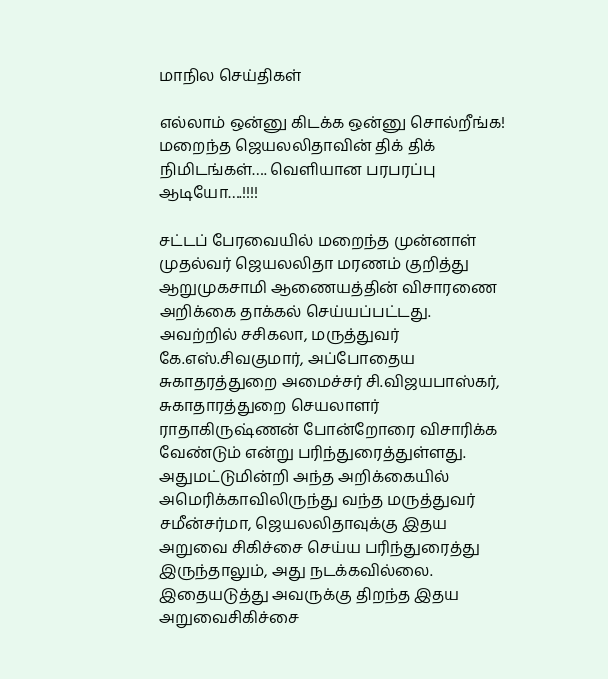மாநில செய்திகள்

எல்லாம் ஒன்னு கிடக்க ஒன்னு சொல்றீங்க! மறைந்த ஜெயலலிதாவின் திக் திக் நிமிடங்கள்…. வெளியான பரபரப்பு ஆடியோ….!!!!

சட்டப் பேரவையில் மறைந்த முன்னாள் முதல்வர் ஜெயலலிதா மரணம் குறித்து ஆறுமுகசாமி ஆணையத்தின் விசாரணை அறிக்கை தாக்கல் செய்யப்பட்டது. அவற்றில் சசிகலா, மருத்துவர் கே.எஸ்.சிவகுமார், அப்போதைய சுகாதரத்துறை அமைச்சர் சி.விஜயபாஸ்கர், சுகாதாரத்துறை செயலாளர் ராதாகிருஷ்ணன் போன்றோரை விசாரிக்க வேண்டும் என்று பரிந்துரைத்துள்ளது. அதுமட்டுமின்றி அந்த அறிக்கையில் அமெரிக்காவிலிருந்து வந்த மருத்துவர் சமீன்சர்மா, ஜெயலலிதாவுக்கு இதய அறுவை சிகிச்சை செய்ய பரிந்துரைத்து இருந்தாலும், அது நடக்கவில்லை. இதையடுத்து அவருக்கு திறந்த இதய அறுவைசிகிச்சை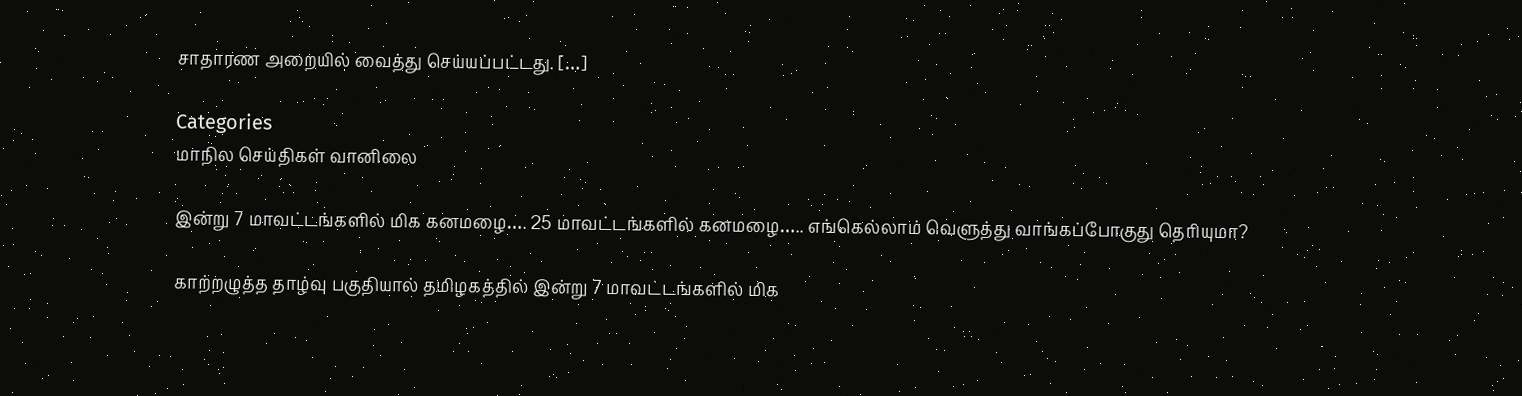சாதாரண அறையில் வைத்து செய்யப்பட்டது. […]

Categories
மாநில செய்திகள் வானிலை

இன்று 7 மாவட்டங்களில் மிக கனமழை…. 25 மாவட்டங்களில் கனமழை….. எங்கெல்லாம் வெளுத்து வாங்கப்போகுது தெரியுமா?

காற்றழுத்த தாழ்வு பகுதியால் தமிழகத்தில் இன்று 7 மாவட்டங்களில் மிக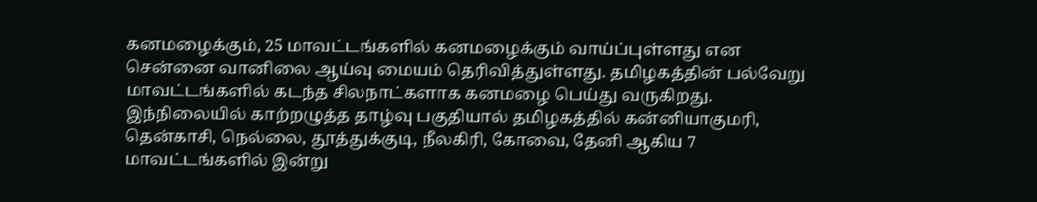கனமழைக்கும், 25 மாவட்டங்களில் கனமழைக்கும் வாய்ப்புள்ளது என சென்னை வானிலை ஆய்வு மையம் தெரிவித்துள்ளது. தமிழகத்தின் பல்வேறு மாவட்டங்களில் கடந்த சிலநாட்களாக கனமழை பெய்து வருகிறது. இந்நிலையில் காற்றழுத்த தாழ்வு பகுதியால் தமிழகத்தில் கன்னியாகுமரி, தென்காசி, நெல்லை, தூத்துக்குடி, நீலகிரி, கோவை, தேனி ஆகிய 7 மாவட்டங்களில் இன்று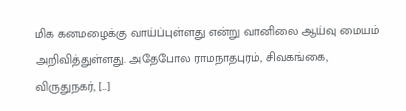மிக கனமழைக்கு வாய்ப்புள்ளது என்று வானிலை ஆய்வு மையம் அறிவித்துள்ளது. அதேபோல ராமநாதபுரம், சிவகங்கை, விருதுநகர், […]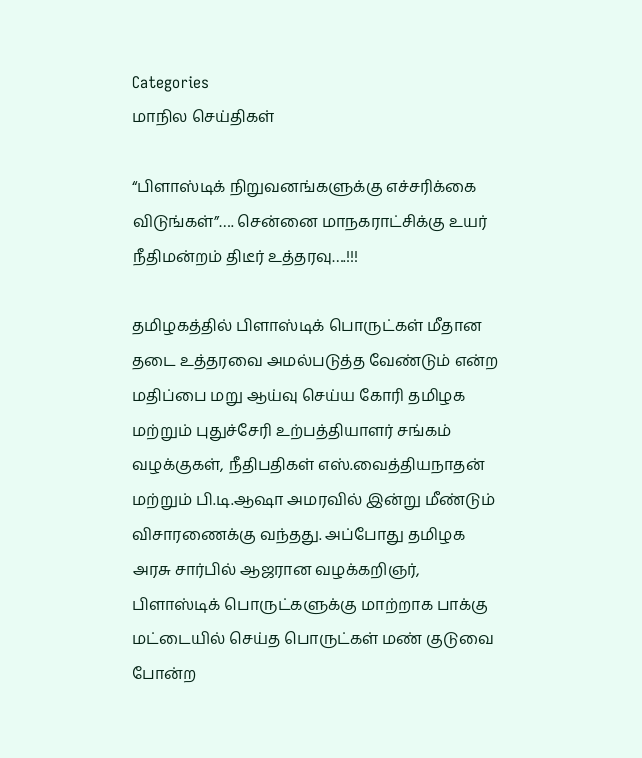Categories
மாநில செய்திகள்

“பிளாஸ்டிக் நிறுவனங்களுக்கு எச்சரிக்கை விடுங்கள்”…. சென்னை மாநகராட்சிக்கு உயர் நீதிமன்றம் திடீர் உத்தரவு….!!!

தமிழகத்தில் பிளாஸ்டிக் பொருட்கள் மீதான தடை உத்தரவை அமல்படுத்த வேண்டும் என்ற மதிப்பை மறு ஆய்வு செய்ய கோரி தமிழக மற்றும் புதுச்சேரி உற்பத்தியாளர் சங்கம் வழக்குகள், நீதிபதிகள் எஸ்.வைத்தியநாதன் மற்றும் பி.டி.ஆஷா அமரவில் இன்று மீண்டும் விசாரணைக்கு வந்தது. அப்போது தமிழக அரசு சார்பில் ஆஜரான வழக்கறிஞர், பிளாஸ்டிக் பொருட்களுக்கு மாற்றாக பாக்கு மட்டையில் செய்த பொருட்கள் மண் குடுவை போன்ற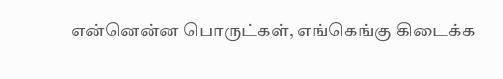என்னென்ன பொருட்கள், எங்கெங்கு கிடைக்க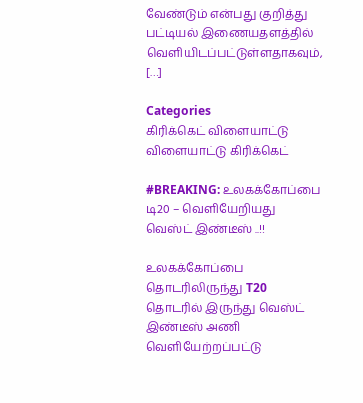வேண்டும் என்பது குறித்து பட்டியல் இணையதளத்தில் வெளியிடப்பட்டுள்ளதாகவும், […]

Categories
கிரிக்கெட் விளையாட்டு விளையாட்டு கிரிக்கெட்

#BREAKING: உலகக்கோப்பை டி20 – வெளியேறியது வெஸ்ட் இண்டீஸ் ..!!

உலகக்கோப்பை தொடரிலிருந்து T20 தொடரில் இருந்து வெஸ்ட் இண்டீஸ் அணி வெளியேற்றப்பட்டு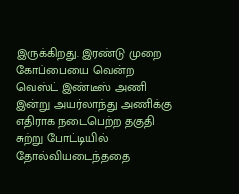இருக்கிறது. இரண்டு முறை கோப்பையை வென்ற வெஸ்ட் இண்டீஸ் அணி இன்று அயர்லாந்து அணிக்கு எதிராக நடைபெற்ற தகுதி சுற்று போட்டியில் தோல்வியடைந்ததை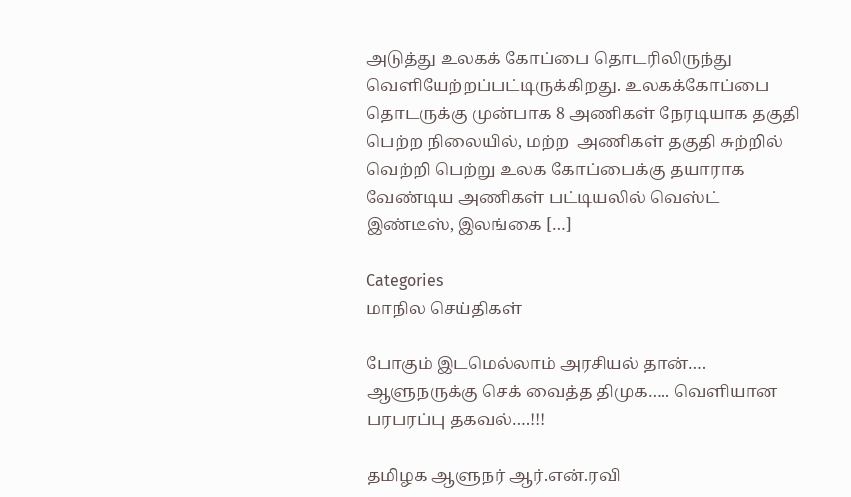அடுத்து உலகக் கோப்பை தொடரிலிருந்து வெளியேற்றப்பட்டிருக்கிறது. உலகக்கோப்பை தொடருக்கு முன்பாக 8 அணிகள் நேரடியாக தகுதி பெற்ற நிலையில், மற்ற  அணிகள் தகுதி சுற்றில் வெற்றி பெற்று உலக கோப்பைக்கு தயாராக வேண்டிய அணிகள் பட்டியலில் வெஸ்ட் இண்டீஸ், இலங்கை […]

Categories
மாநில செய்திகள்

போகும் இடமெல்லாம் அரசியல் தான்…. ஆளுநருக்கு செக் வைத்த திமுக….. வெளியான பரபரப்பு தகவல்….!!!

தமிழக ஆளுநர் ஆர்.என்.ரவி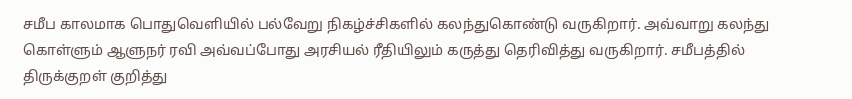சமீப காலமாக பொதுவெளியில் பல்வேறு நிகழ்ச்சிகளில் கலந்துகொண்டு வருகிறார். அவ்வாறு கலந்து கொள்ளும் ஆளுநர் ரவி அவ்வப்போது அரசியல் ரீதியிலும் கருத்து தெரிவித்து வருகிறார். சமீபத்தில் திருக்குறள் குறித்து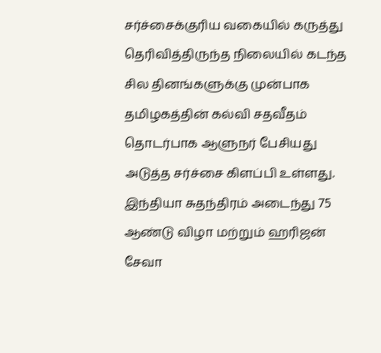சர்ச்சைக்குரிய வகையில் கருத்து தெரிவித்திருந்த நிலையில் கடந்த சில தினங்களுக்கு முன்பாக தமிழகத்தின் கல்வி சதவீதம் தொடர்பாக ஆளுநர் பேசியது அடுத்த சர்ச்சை கிளப்பி உள்ளது. இந்தியா சுதந்திரம் அடைந்து 75 ஆண்டு விழா மற்றும் ஹரிஜன் சேவா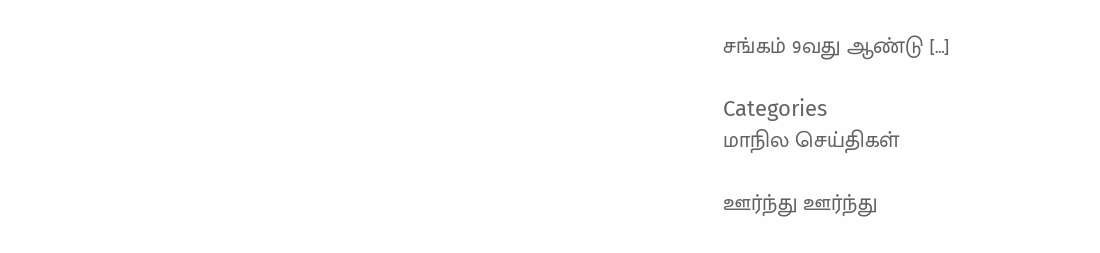சங்கம் 9வது ஆண்டு […]

Categories
மாநில செய்திகள்

ஊர்ந்து ஊர்ந்து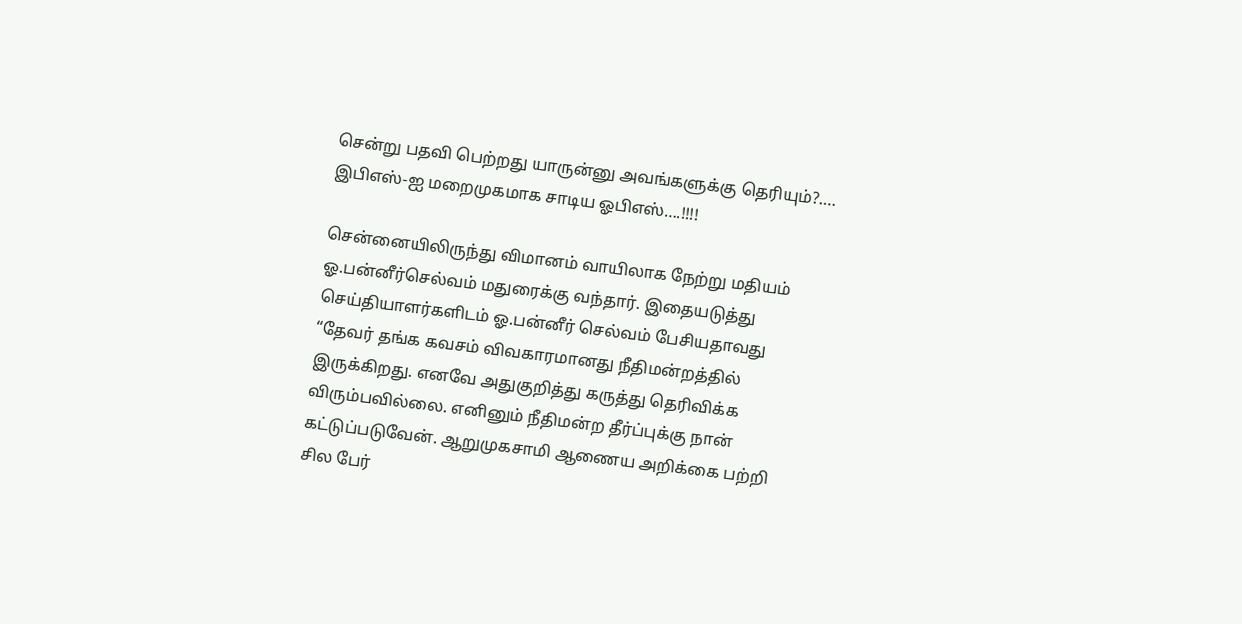சென்று பதவி பெற்றது யாருன்னு அவங்களுக்கு தெரியும்?…. இபிஎஸ்-ஐ மறைமுகமாக சாடிய ஓபிஎஸ்….!!!!

சென்னையிலிருந்து விமானம் வாயிலாக நேற்று மதியம் ஓ.பன்னீர்செல்வம் மதுரைக்கு வந்தார். இதையடுத்து செய்தியாளர்களிடம் ஓ.பன்னீர் செல்வம் பேசியதாவது “தேவர் தங்க கவசம் விவகாரமானது நீதிமன்றத்தில் இருக்கிறது. எனவே அதுகுறித்து கருத்து தெரிவிக்க விரும்பவில்லை. எனினும் நீதிமன்ற தீர்ப்புக்கு நான் கட்டுப்படுவேன். ஆறுமுகசாமி ஆணைய அறிக்கை பற்றி சில பேர்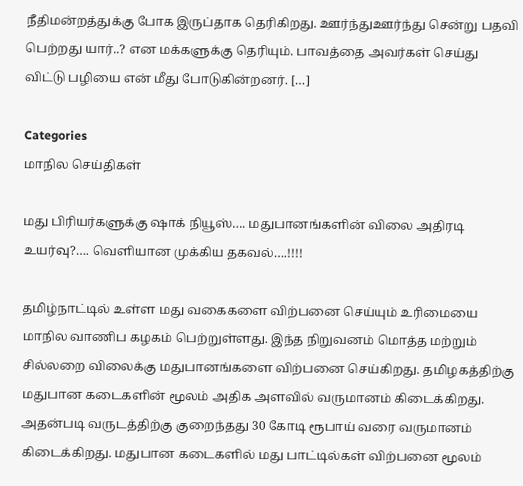நீதிமன்றத்துக்கு போக இருப்தாக தெரிகிறது. ஊர்ந்துஊர்ந்து சென்று பதவி பெற்றது யார்..? என மக்களுக்கு தெரியும். பாவத்தை அவர்கள் செய்து விட்டு பழியை என் மீது போடுகின்றனர். […]

Categories
மாநில செய்திகள்

மது பிரியர்களுக்கு ஷாக் நியூஸ்…. மதுபானங்களின் விலை அதிரடி உயர்வு?…. வெளியான முக்கிய தகவல்….!!!!

தமிழ்நாட்டில் உள்ள மது வகைகளை விற்பனை செய்யும் உரிமையை மாநில வாணிப கழகம் பெற்றுள்ளது. இந்த நிறுவனம் மொத்த மற்றும் சில்லறை விலைக்கு மதுபானங்களை விற்பனை செய்கிறது. தமிழகத்திற்கு மதுபான கடைகளின் மூலம் அதிக அளவில் வருமானம் கிடைக்கிறது. அதன்படி வருடத்திற்கு குறைந்தது 30 கோடி ரூபாய் வரை வருமானம் கிடைக்கிறது. மதுபான கடைகளில் மது பாட்டில்கள் விற்பனை மூலம்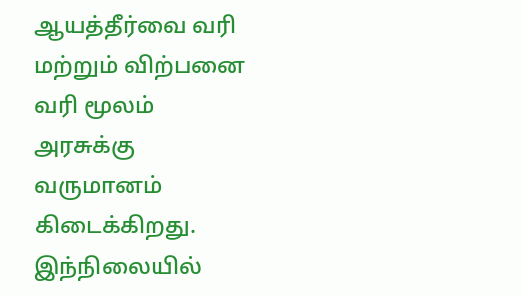ஆயத்தீர்வை வரி மற்றும் விற்பனை வரி மூலம் அரசுக்கு வருமானம் கிடைக்கிறது. இந்நிலையில்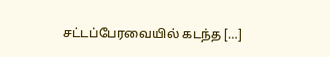சட்டப்பேரவையில் கடந்த […]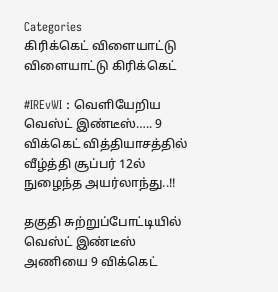Categories
கிரிக்கெட் விளையாட்டு விளையாட்டு கிரிக்கெட்

#IREvWI : வெளியேறிய வெஸ்ட் இண்டீஸ்….. 9 விக்கெட் வித்தியாசத்தில் வீழ்த்தி சூப்பர் 12ல் நுழைந்த அயர்லாந்து..!!

தகுதி சுற்றுப்போட்டியில் வெஸ்ட் இண்டீஸ் அணியை 9 விக்கெட்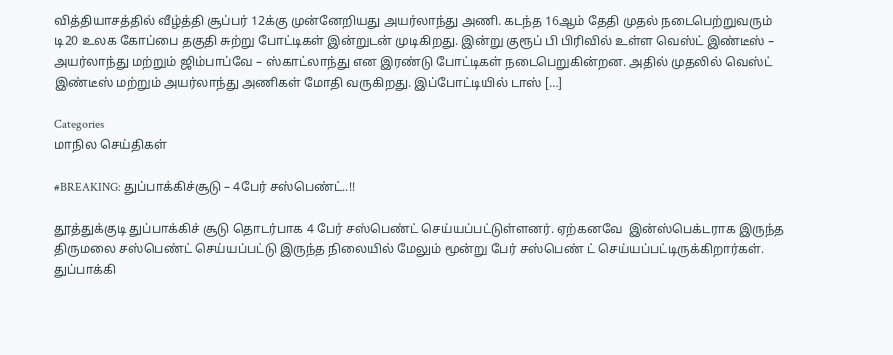வித்தியாசத்தில் வீழ்த்தி சூப்பர் 12க்கு முன்னேறியது அயர்லாந்து அணி. கடந்த 16ஆம் தேதி முதல் நடைபெற்றுவரும் டி20 உலக கோப்பை தகுதி சுற்று போட்டிகள் இன்றுடன் முடிகிறது. இன்று குரூப் பி பிரிவில் உள்ள வெஸ்ட் இண்டீஸ் – அயர்லாந்து மற்றும் ஜிம்பாப்வே – ஸ்காட்லாந்து என இரண்டு போட்டிகள் நடைபெறுகின்றன. அதில் முதலில் வெஸ்ட் இண்டீஸ் மற்றும் அயர்லாந்து அணிகள் மோதி வருகிறது. இப்போட்டியில் டாஸ் […]

Categories
மாநில செய்திகள்

#BREAKING: துப்பாக்கிச்சூடு – 4பேர் சஸ்பெண்ட்..!!

தூத்துக்குடி துப்பாக்கிச் சூடு தொடர்பாக 4 பேர் சஸ்பெண்ட் செய்யப்பட்டுள்ளனர். ஏற்கனவே  இன்ஸ்பெக்டராக இருந்த திருமலை சஸ்பெண்ட் செய்யப்பட்டு இருந்த நிலையில் மேலும் மூன்று பேர் சஸ்பெண் ட் செய்யப்பட்டிருக்கிறார்கள். துப்பாக்கி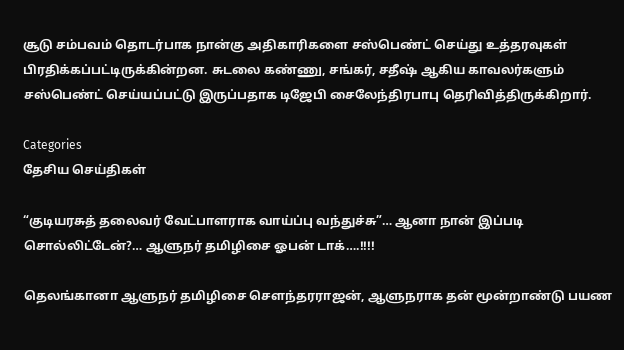சூடு சம்பவம் தொடர்பாக நான்கு அதிகாரிகளை சஸ்பெண்ட் செய்து உத்தரவுகள் பிரதிக்கப்பட்டிருக்கின்றன. சுடலை கண்ணு, சங்கர், சதீஷ் ஆகிய காவலர்களும் சஸ்பெண்ட் செய்யப்பட்டு இருப்பதாக டிஜேபி சைலேந்திரபாபு தெரிவித்திருக்கிறார்.

Categories
தேசிய செய்திகள்

“குடியரசுத் தலைவர் வேட்பாளராக வாய்ப்பு வந்துச்சு”… ஆனா நான் இப்படி சொல்லிட்டேன்?… ஆளுநர் தமிழிசை ஓபன் டாக்….!!!!

தெலங்கானா ஆளுநர் தமிழிசை சௌந்தரராஜன், ஆளுநராக தன் மூன்றாண்டு பயண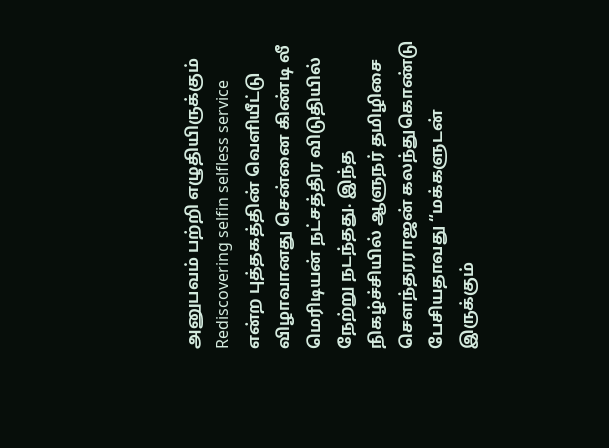அனுபவம் பற்றி எழுதியிருக்கும் Rediscovering selfin selfless service என்ற புத்தகத்தின் வெளியீட்டு விழாவானது சென்னை கிண்டி லீ மெரிடியன் நட்சத்திர விடுதியில் நேற்று நடந்தது. இந்த நிகழ்ச்சியில் ஆளுநர் தமிழிசை சௌந்தரராஜன் கலந்துகொண்டு பேசியதாவது “மக்களுடன் இருக்கும்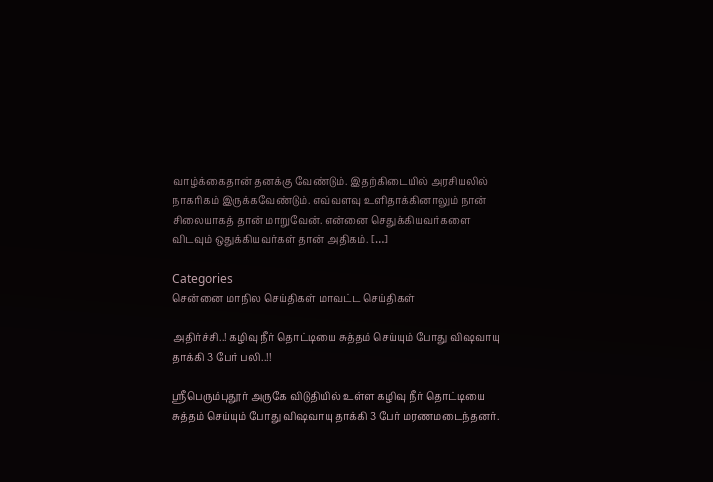வாழ்க்கைதான் தனக்கு வேண்டும். இதற்கிடையில் அரசியலில் நாகரிகம் இருக்கவேண்டும். எவ்வளவு உளிதாக்கினாலும் நான் சிலையாகத் தான் மாறுவேன். என்னை செதுக்கியவர்களை விடவும் ஒதுக்கியவர்கள் தான் அதிகம். […]

Categories
சென்னை மாநில செய்திகள் மாவட்ட செய்திகள்

அதிர்ச்சி..! கழிவு நீர் தொட்டியை சுத்தம் செய்யும் போது விஷவாயு தாக்கி 3 பேர் பலி..!!

ஸ்ரீபெரும்புதூர் அருகே விடுதியில் உள்ள கழிவு நீர் தொட்டியை சுத்தம் செய்யும் போது விஷவாயு தாக்கி 3 பேர் மரணமடைந்தனர்.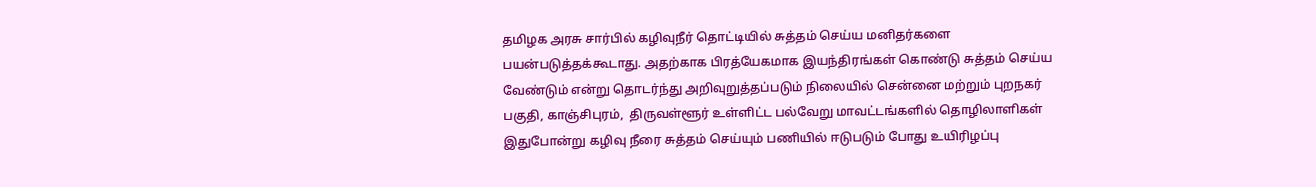தமிழக அரசு சார்பில் கழிவுநீர் தொட்டியில் சுத்தம் செய்ய மனிதர்களை பயன்படுத்தக்கூடாது. அதற்காக பிரத்யேகமாக இயந்திரங்கள் கொண்டு சுத்தம் செய்ய வேண்டும் என்று தொடர்ந்து அறிவுறுத்தப்படும் நிலையில் சென்னை மற்றும் புறநகர் பகுதி, காஞ்சிபுரம்,  திருவள்ளூர் உள்ளிட்ட பல்வேறு மாவட்டங்களில் தொழிலாளிகள் இதுபோன்று கழிவு நீரை சுத்தம் செய்யும் பணியில் ஈடுபடும் போது உயிரிழப்பு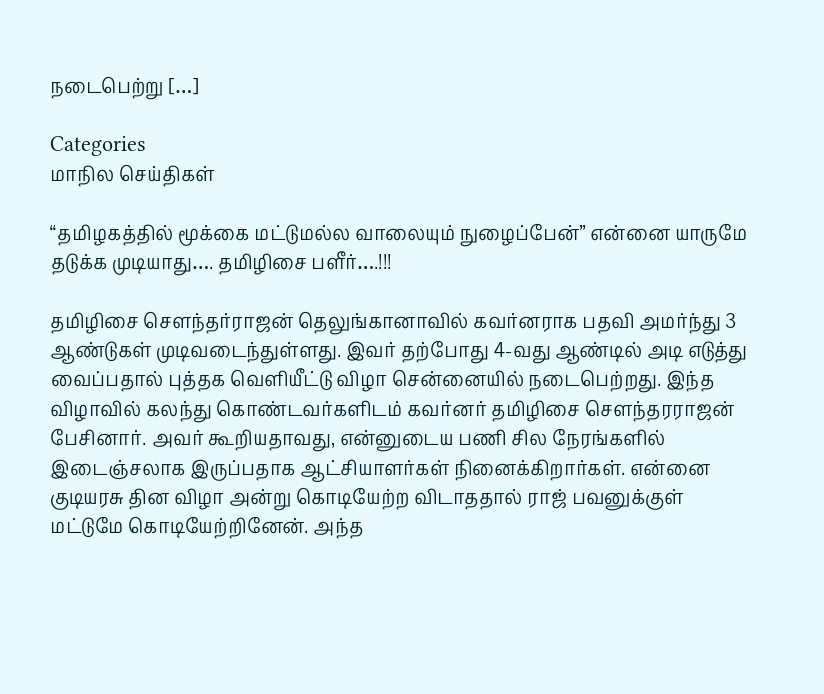நடைபெற்று […]

Categories
மாநில செய்திகள்

“தமிழகத்தில் மூக்கை மட்டுமல்ல வாலையும் நுழைப்பேன்” என்னை யாருமே தடுக்க முடியாது…. தமிழிசை பளீர்….!!!

தமிழிசை சௌந்தர்ராஜன் தெலுங்கானாவில் கவர்னராக பதவி அமர்ந்து 3 ஆண்டுகள் முடிவடைந்துள்ளது. இவர் தற்போது 4-வது ஆண்டில் அடி எடுத்து வைப்பதால் புத்தக வெளியீட்டு விழா சென்னையில் நடைபெற்றது. இந்த விழாவில் கலந்து கொண்டவர்களிடம் கவர்னர் தமிழிசை சௌந்தரராஜன் பேசினார். அவர் கூறியதாவது, என்னுடைய பணி சில நேரங்களில் இடைஞ்சலாக இருப்பதாக ஆட்சியாளர்கள் நினைக்கிறார்கள். என்னை குடியரசு தின விழா அன்று கொடியேற்ற விடாததால் ராஜ் பவனுக்குள் மட்டுமே கொடியேற்றினேன். அந்த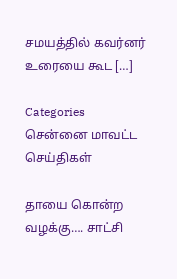சமயத்தில் கவர்னர் உரையை கூட […]

Categories
சென்னை மாவட்ட செய்திகள்

தாயை கொன்ற வழக்கு…. சாட்சி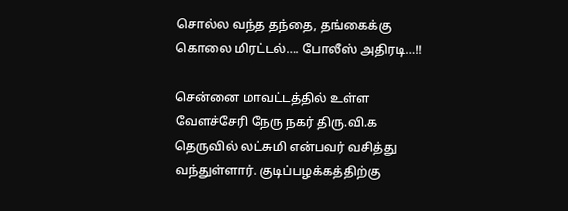சொல்ல வந்த தந்தை, தங்கைக்கு கொலை மிரட்டல்…. போலீஸ் அதிரடி…!!

சென்னை மாவட்டத்தில் உள்ள வேளச்சேரி நேரு நகர் திரு.வி.க தெருவில் லட்சுமி என்பவர் வசித்து வந்துள்ளார். குடிப்பழக்கத்திற்கு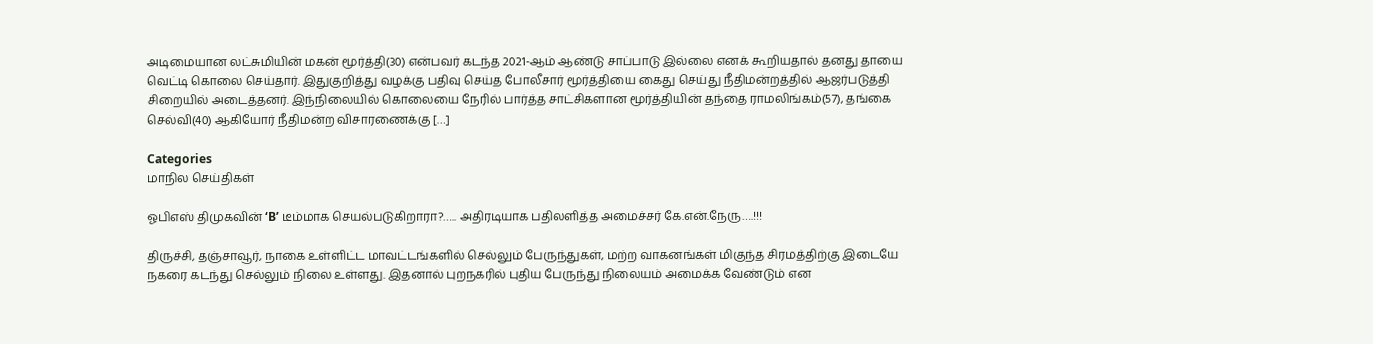அடிமையான லட்சுமியின் மகன் மூர்த்தி(30) என்பவர் கடந்த 2021-ஆம் ஆண்டு சாப்பாடு இல்லை எனக் கூறியதால் தனது தாயை வெட்டி கொலை செய்தார். இதுகுறித்து வழக்கு பதிவு செய்த போலீசார் மூர்த்தியை கைது செய்து நீதிமன்றத்தில் ஆஜர்படுத்தி சிறையில் அடைத்தனர். இந்நிலையில் கொலையை நேரில் பார்த்த சாட்சிகளான மூர்த்தியின் தந்தை ராமலிங்கம்(57), தங்கை செல்வி(40) ஆகியோர் நீதிமன்ற விசாரணைக்கு […]

Categories
மாநில செய்திகள்

ஓபிஎஸ் திமுகவின் ‘B’ டீம்மாக செயல்படுகிறாரா?….. அதிரடியாக பதிலளித்த அமைச்சர் கே.என்.நேரு….!!!

திருச்சி, தஞ்சாவூர், நாகை உள்ளிட்ட மாவட்டங்களில் செல்லும் பேருந்துகள், மற்ற வாகனங்கள் மிகுந்த சிரமத்திற்கு இடையே நகரை கடந்து செல்லும் நிலை உள்ளது. இதனால் புறநகரில் புதிய பேருந்து நிலையம் அமைக்க வேண்டும் என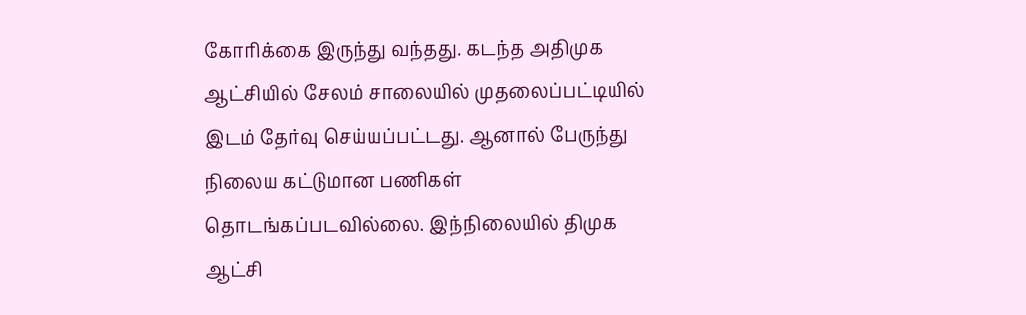கோரிக்கை இருந்து வந்தது. கடந்த அதிமுக ஆட்சியில் சேலம் சாலையில் முதலைப்பட்டியில் இடம் தேர்வு செய்யப்பட்டது. ஆனால் பேருந்து நிலைய கட்டுமான பணிகள் தொடங்கப்படவில்லை. இந்நிலையில் திமுக ஆட்சி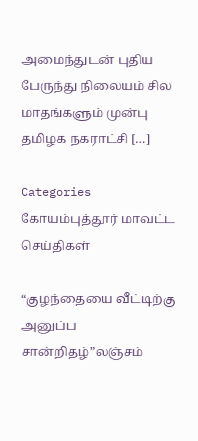அமைந்துடன் புதிய பேருந்து நிலையம் சில மாதங்களும் முன்பு தமிழக நகராட்சி […]

Categories
கோயம்புத்தூர் மாவட்ட செய்திகள்

“குழந்தையை வீட்டிற்கு அனுப்ப சான்றிதழ்”லஞ்சம்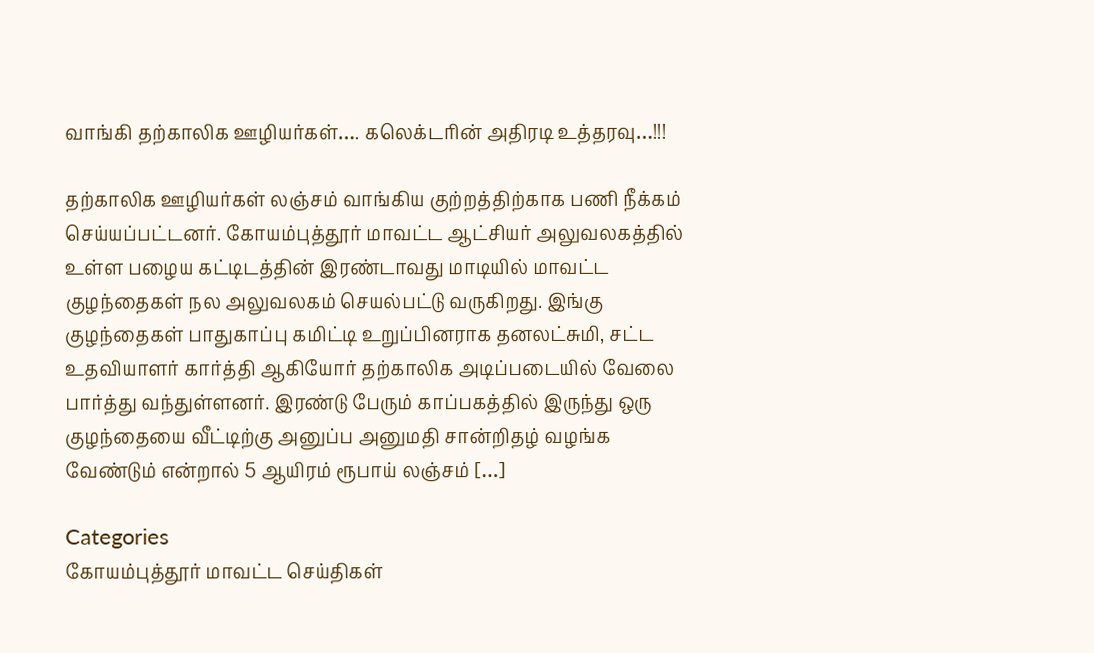வாங்கி தற்காலிக ஊழியர்கள்…. கலெக்டரின் அதிரடி உத்தரவு…!!!

தற்காலிக ஊழியர்கள் லஞ்சம் வாங்கிய குற்றத்திற்காக பணி நீக்கம் செய்யப்பட்டனர். கோயம்புத்தூர் மாவட்ட ஆட்சியர் அலுவலகத்தில் உள்ள பழைய கட்டிடத்தின் இரண்டாவது மாடியில் மாவட்ட குழந்தைகள் நல அலுவலகம் செயல்பட்டு வருகிறது. இங்கு குழந்தைகள் பாதுகாப்பு கமிட்டி உறுப்பினராக தனலட்சுமி, சட்ட உதவியாளர் கார்த்தி ஆகியோர் தற்காலிக அடிப்படையில் வேலை பார்த்து வந்துள்ளனர். இரண்டு பேரும் காப்பகத்தில் இருந்து ஒரு குழந்தையை வீட்டிற்கு அனுப்ப அனுமதி சான்றிதழ் வழங்க வேண்டும் என்றால் 5 ஆயிரம் ரூபாய் லஞ்சம் […]

Categories
கோயம்புத்தூர் மாவட்ட செய்திகள்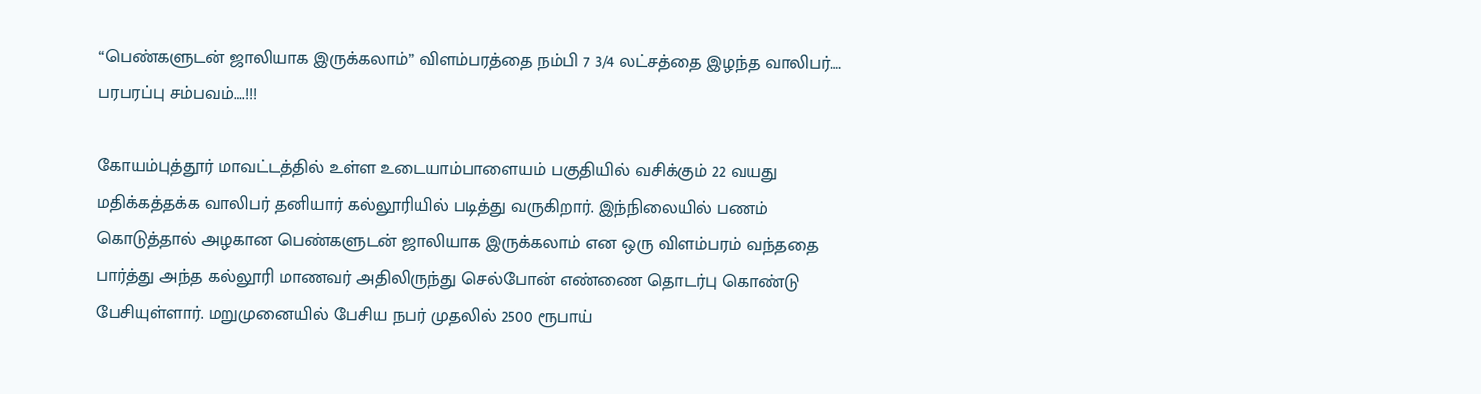“பெண்களுடன் ஜாலியாக இருக்கலாம்” விளம்பரத்தை நம்பி 7 3/4 லட்சத்தை இழந்த வாலிபர்…. பரபரப்பு சம்பவம்….!!!

கோயம்புத்தூர் மாவட்டத்தில் உள்ள உடையாம்பாளையம் பகுதியில் வசிக்கும் 22 வயது மதிக்கத்தக்க வாலிபர் தனியார் கல்லூரியில் படித்து வருகிறார். இந்நிலையில் பணம் கொடுத்தால் அழகான பெண்களுடன் ஜாலியாக இருக்கலாம் என ஒரு விளம்பரம் வந்ததை பார்த்து அந்த கல்லூரி மாணவர் அதிலிருந்து செல்போன் எண்ணை தொடர்பு கொண்டு பேசியுள்ளார். மறுமுனையில் பேசிய நபர் முதலில் 2500 ரூபாய்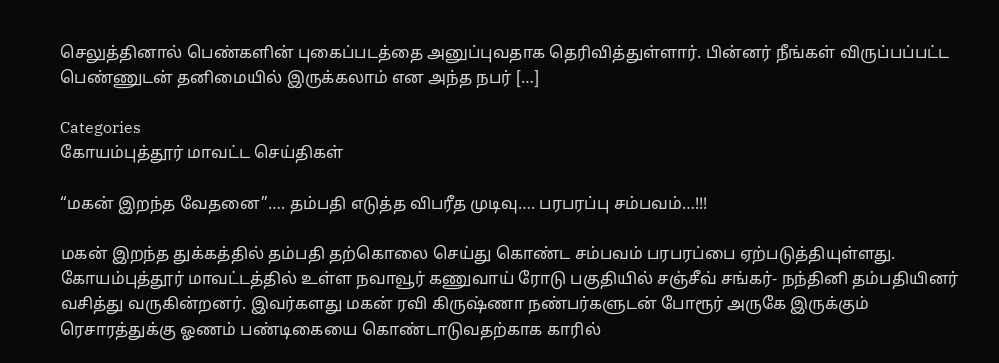செலுத்தினால் பெண்களின் புகைப்படத்தை அனுப்புவதாக தெரிவித்துள்ளார். பின்னர் நீங்கள் விருப்பப்பட்ட பெண்ணுடன் தனிமையில் இருக்கலாம் என அந்த நபர் […]

Categories
கோயம்புத்தூர் மாவட்ட செய்திகள்

“மகன் இறந்த வேதனை”…. தம்பதி எடுத்த விபரீத முடிவு…. பரபரப்பு சம்பவம்…!!!

மகன் இறந்த துக்கத்தில் தம்பதி தற்கொலை செய்து கொண்ட சம்பவம் பரபரப்பை ஏற்படுத்தியுள்ளது. கோயம்புத்தூர் மாவட்டத்தில் உள்ள நவாவூர் கணுவாய் ரோடு பகுதியில் சஞ்சீவ் சங்கர்- நந்தினி தம்பதியினர் வசித்து வருகின்றனர். இவர்களது மகன் ரவி கிருஷ்ணா நண்பர்களுடன் போரூர் அருகே இருக்கும் ரெசாரத்துக்கு ஓணம் பண்டிகையை கொண்டாடுவதற்காக காரில்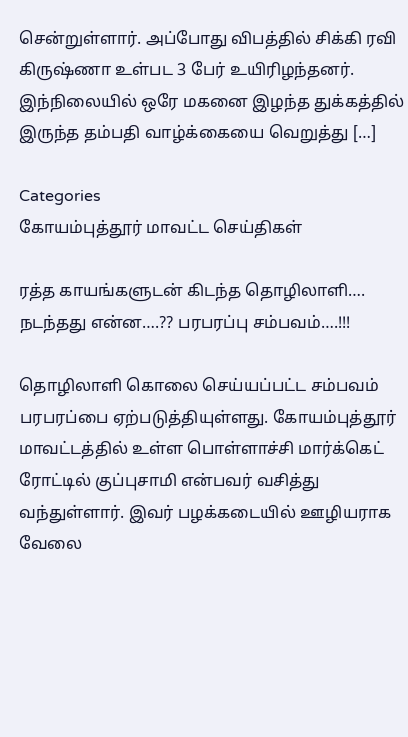சென்றுள்ளார். அப்போது விபத்தில் சிக்கி ரவி கிருஷ்ணா உள்பட 3 பேர் உயிரிழந்தனர். இந்நிலையில் ஒரே மகனை இழந்த துக்கத்தில் இருந்த தம்பதி வாழ்க்கையை வெறுத்து […]

Categories
கோயம்புத்தூர் மாவட்ட செய்திகள்

ரத்த காயங்களுடன் கிடந்த தொழிலாளி…. நடந்தது என்ன….?? பரபரப்பு சம்பவம்….!!!

தொழிலாளி கொலை செய்யப்பட்ட சம்பவம் பரபரப்பை ஏற்படுத்தியுள்ளது. கோயம்புத்தூர் மாவட்டத்தில் உள்ள பொள்ளாச்சி மார்க்கெட் ரோட்டில் குப்புசாமி என்பவர் வசித்து வந்துள்ளார். இவர் பழக்கடையில் ஊழியராக வேலை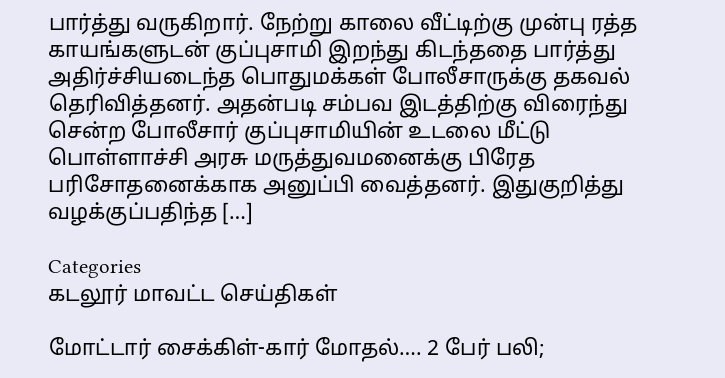பார்த்து வருகிறார். நேற்று காலை வீட்டிற்கு முன்பு ரத்த காயங்களுடன் குப்புசாமி இறந்து கிடந்ததை பார்த்து அதிர்ச்சியடைந்த பொதுமக்கள் போலீசாருக்கு தகவல் தெரிவித்தனர். அதன்படி சம்பவ இடத்திற்கு விரைந்து சென்ற போலீசார் குப்புசாமியின் உடலை மீட்டு பொள்ளாச்சி அரசு மருத்துவமனைக்கு பிரேத பரிசோதனைக்காக அனுப்பி வைத்தனர். இதுகுறித்து வழக்குப்பதிந்த […]

Categories
கடலூர் மாவட்ட செய்திகள்

மோட்டார் சைக்கிள்-கார் மோதல்…. 2 பேர் பலி;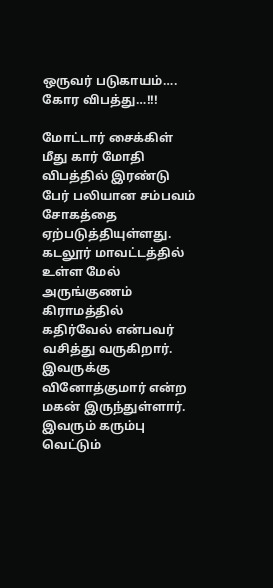ஒருவர் படுகாயம்…. கோர விபத்து…!!!

மோட்டார் சைக்கிள் மீது கார் மோதி விபத்தில் இரண்டு பேர் பலியான சம்பவம் சோகத்தை ஏற்படுத்தியுள்ளது. கடலூர் மாவட்டத்தில் உள்ள மேல் அருங்குணம் கிராமத்தில் கதிர்வேல் என்பவர் வசித்து வருகிறார். இவருக்கு வினோத்குமார் என்ற மகன் இருந்துள்ளார். இவரும் கரும்பு வெட்டும்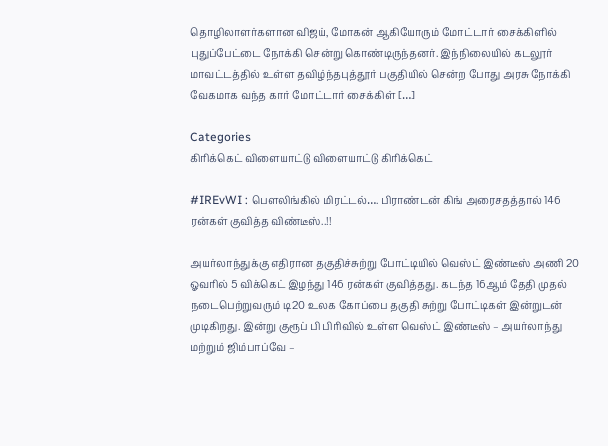தொழிலாளர்களான விஜய், மோகன் ஆகியோரும் மோட்டார் சைக்கிளில் புதுப்பேட்டை நோக்கி சென்று கொண்டிருந்தனர். இந்நிலையில் கடலூர் மாவட்டத்தில் உள்ள தவிழ்ந்தபுத்தூர் பகுதியில் சென்ற போது அரசு நோக்கி வேகமாக வந்த கார் மோட்டார் சைக்கிள் […]

Categories
கிரிக்கெட் விளையாட்டு விளையாட்டு கிரிக்கெட்

#IREvWI : பௌலிங்கில் மிரட்டல்…. பிராண்டன் கிங் அரைசதத்தால் 146 ரன்கள் குவித்த விண்டீஸ்..!!

அயர்லாந்துக்கு எதிரான தகுதிச்சுற்று போட்டியில் வெஸ்ட் இண்டீஸ் அணி 20 ஓவரில் 5 விக்கெட் இழந்து 146 ரன்கள் குவித்தது. கடந்த 16ஆம் தேதி முதல் நடைபெற்றுவரும் டி20 உலக கோப்பை தகுதி சுற்று போட்டிகள் இன்றுடன் முடிகிறது. இன்று குரூப் பி பிரிவில் உள்ள வெஸ்ட் இண்டீஸ் – அயர்லாந்து மற்றும் ஜிம்பாப்வே –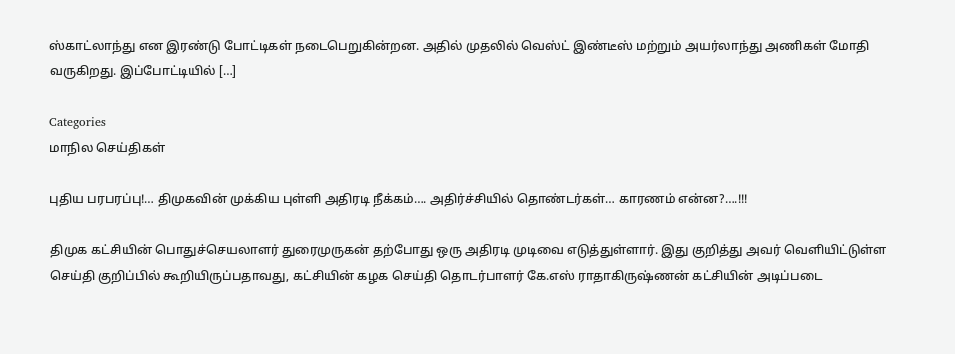ஸ்காட்லாந்து என இரண்டு போட்டிகள் நடைபெறுகின்றன. அதில் முதலில் வெஸ்ட் இண்டீஸ் மற்றும் அயர்லாந்து அணிகள் மோதி வருகிறது. இப்போட்டியில் […]

Categories
மாநில செய்திகள்

புதிய பரபரப்பு!… திமுகவின் முக்கிய புள்ளி அதிரடி நீக்கம்…. அதிர்ச்சியில் தொண்டர்கள்… காரணம் என்ன?….!!!

திமுக கட்சியின் பொதுச்செயலாளர் துரைமுருகன் தற்போது ஒரு அதிரடி முடிவை எடுத்துள்ளார். இது குறித்து அவர் வெளியிட்டுள்ள செய்தி குறிப்பில் கூறியிருப்பதாவது, கட்சியின் கழக செய்தி தொடர்பாளர் கே.எஸ் ராதாகிருஷ்ணன் கட்சியின் அடிப்படை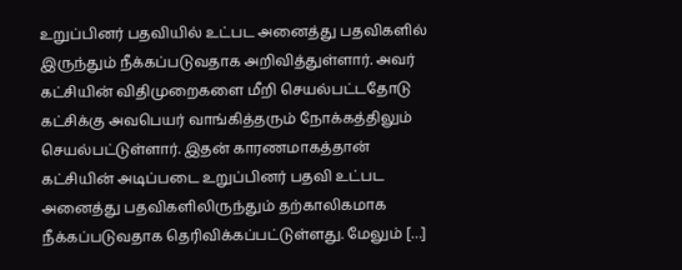உறுப்பினர் பதவியில் உட்பட அனைத்து பதவிகளில் இருந்தும் நீக்கப்படுவதாக அறிவித்துள்ளார். அவர் கட்சியின் விதிமுறைகளை மீறி செயல்பட்டதோடு கட்சிக்கு அவபெயர் வாங்கித்தரும் நோக்கத்திலும் செயல்பட்டுள்ளார். இதன் காரணமாகத்தான் கட்சியின் அடிப்படை உறுப்பினர் பதவி உட்பட  அனைத்து பதவிகளிலிருந்தும் தற்காலிகமாக நீக்கப்படுவதாக தெரிவிக்கப்பட்டுள்ளது. மேலும் […]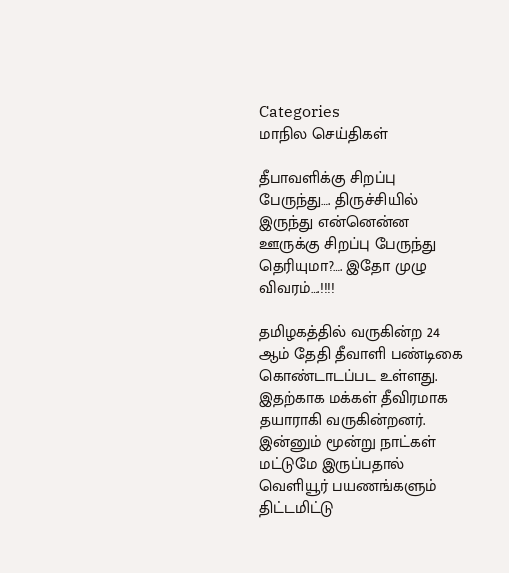Categories
மாநில செய்திகள்

தீபாவளிக்கு சிறப்பு பேருந்து…. திருச்சியில் இருந்து என்னென்ன ஊருக்கு சிறப்பு பேருந்து தெரியுமா?…. இதோ முழு விவரம்….!!!!

தமிழகத்தில் வருகின்ற 24 ஆம் தேதி தீவாளி பண்டிகை கொண்டாடப்பட உள்ளது. இதற்காக மக்கள் தீவிரமாக தயாராகி வருகின்றனர். இன்னும் மூன்று நாட்கள் மட்டுமே இருப்பதால் வெளியூர் பயணங்களும் திட்டமிட்டு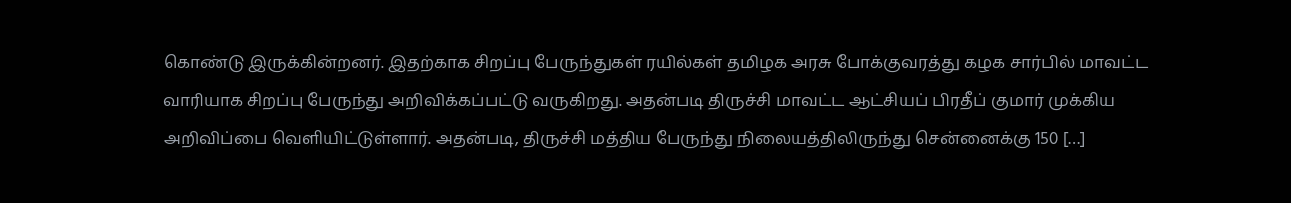கொண்டு இருக்கின்றனர். இதற்காக சிறப்பு பேருந்துகள் ரயில்கள் தமிழக அரசு போக்குவரத்து கழக சார்பில் மாவட்ட வாரியாக சிறப்பு பேருந்து அறிவிக்கப்பட்டு வருகிறது. அதன்படி திருச்சி மாவட்ட ஆட்சியப் பிரதீப் குமார் முக்கிய அறிவிப்பை வெளியிட்டுள்ளார். அதன்படி, திருச்சி மத்திய பேருந்து நிலையத்திலிருந்து சென்னைக்கு 150 […]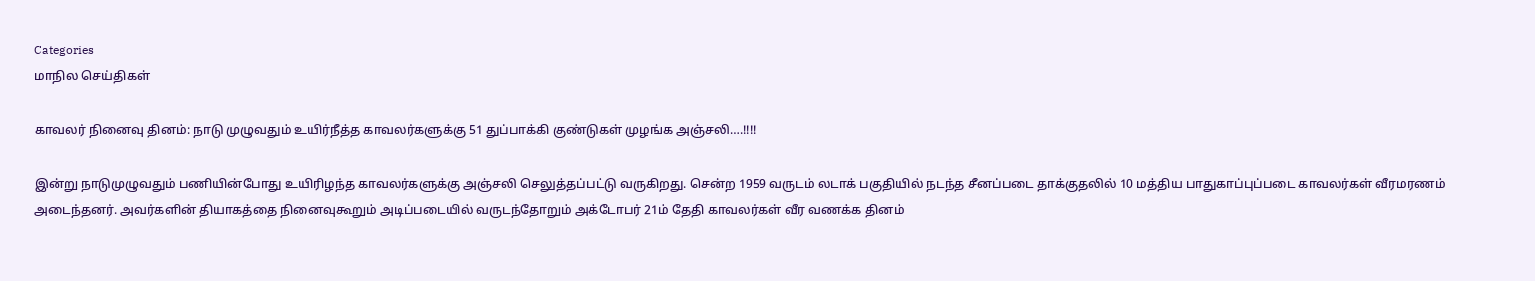Categories
மாநில செய்திகள்

காவலர் நினைவு தினம்: நாடு முழுவதும் உயிர்நீத்த காவலர்களுக்கு 51 துப்பாக்கி குண்டுகள் முழங்க அஞ்சலி….!!!!

இன்று நாடுமுழுவதும் பணியின்போது உயிரிழந்த காவலர்களுக்கு அஞ்சலி செலுத்தப்பட்டு வருகிறது. சென்ற 1959 வருடம் லடாக் பகுதியில் நடந்த சீனப்படை தாக்குதலில் 10 மத்திய பாதுகாப்புப்படை காவலர்கள் வீரமரணம் அடைந்தனர். அவர்களின் தியாகத்தை நினைவுகூறும் அடிப்படையில் வருடந்தோறும் அக்டோபர் 21ம் தேதி காவலர்கள் வீர வணக்க தினம்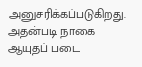அனுசரிக்கப்படுகிறது. அதன்படி நாகை ஆயுதப் படை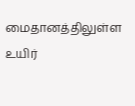மைதானத்திலுள்ள உயிர்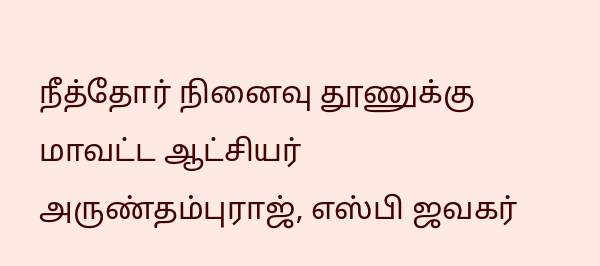நீத்தோர் நினைவு தூணுக்கு மாவட்ட ஆட்சியர் அருண்தம்புராஜ், எஸ்பி ஜவகர்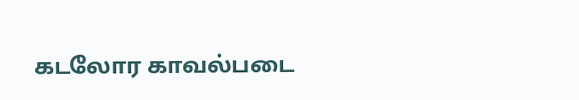கடலோர காவல்படை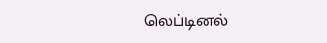லெப்டினல்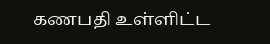கணபதி உள்ளிட்ட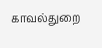காவல்துறை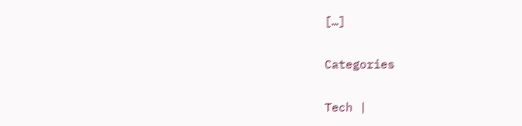[…]

Categories

Tech |